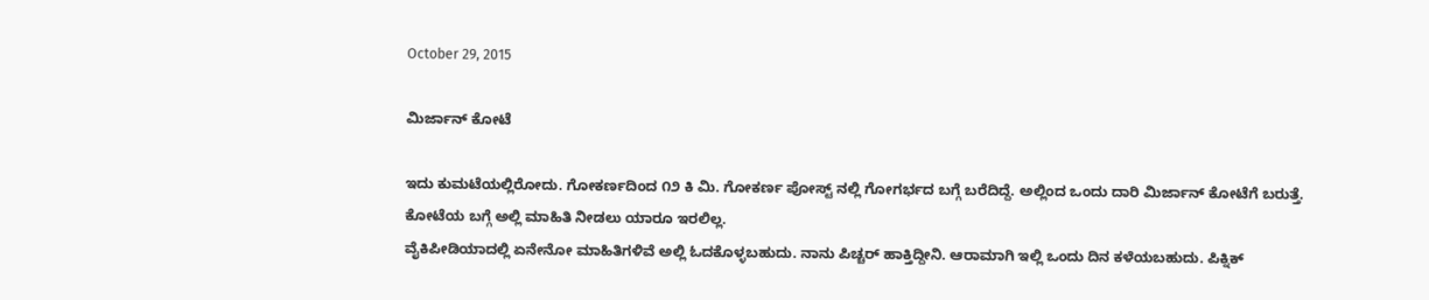October 29, 2015

ಮಿರ್ಜಾನ್ ಕೋಟೆ

ಇದು ಕುಮಟೆಯಲ್ಲಿರೋದು. ಗೋಕರ್ಣದಿಂದ ೧೨ ಕಿ ಮಿ. ಗೋಕರ್ಣ ಪೋಸ್ಟ್ ನಲ್ಲಿ ಗೋಗರ್ಭದ ಬಗ್ಗೆ ಬರೆದಿದ್ದೆ. ಅಲ್ಲಿಂದ ಒಂದು ದಾರಿ ಮಿರ್ಜಾನ್ ಕೋಟೆಗೆ ಬರುತ್ತೆ.
ಕೋಟೆಯ ಬಗ್ಗೆ ಅಲ್ಲಿ ಮಾಹಿತಿ ನೀಡಲು ಯಾರೂ ಇರಲಿಲ್ಲ.
ವೈಕಿಪೀಡಿಯಾದಲ್ಲಿ ಏನೇನೋ ಮಾಹಿತಿಗಳಿವೆ ಅಲ್ಲಿ ಓದಕೊಳ್ಳಬಹುದು. ನಾನು ಪಿಚ್ಚರ್ ಹಾಕ್ತಿದ್ದೀನಿ. ಆರಾಮಾಗಿ ಇಲ್ಲಿ ಒಂದು ದಿನ ಕಳೆಯಬಹುದು. ಪಿಕ್ನಿಕ್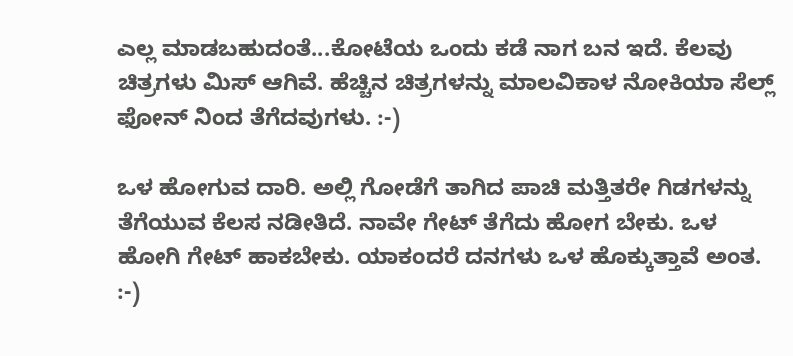ಎಲ್ಲ ಮಾಡಬಹುದಂತೆ...ಕೋಟೆಯ ಒಂದು ಕಡೆ ನಾಗ ಬನ ಇದೆ. ಕೆಲವು ಚಿತ್ರಗಳು ಮಿಸ್ ಆಗಿವೆ. ಹೆಚ್ಚಿನ ಚಿತ್ರಗಳನ್ನು ಮಾಲವಿಕಾಳ ನೋಕಿಯಾ ಸೆಲ್ಲ್ ಫೋನ್ ನಿಂದ ತೆಗೆದವುಗಳು. :-)

ಒಳ ಹೋಗುವ ದಾರಿ. ಅಲ್ಲಿ ಗೋಡೆಗೆ ತಾಗಿದ ಪಾಚಿ ಮತ್ತಿತರೇ ಗಿಡಗಳನ್ನು ತೆಗೆಯುವ ಕೆಲಸ ನಡೀತಿದೆ. ನಾವೇ ಗೇಟ್ ತೆಗೆದು ಹೋಗ ಬೇಕು. ಒಳ ಹೋಗಿ ಗೇಟ್ ಹಾಕಬೇಕು. ಯಾಕಂದರೆ ದನಗಳು ಒಳ ಹೊಕ್ಕುತ್ತಾವೆ ಅಂತ. :-)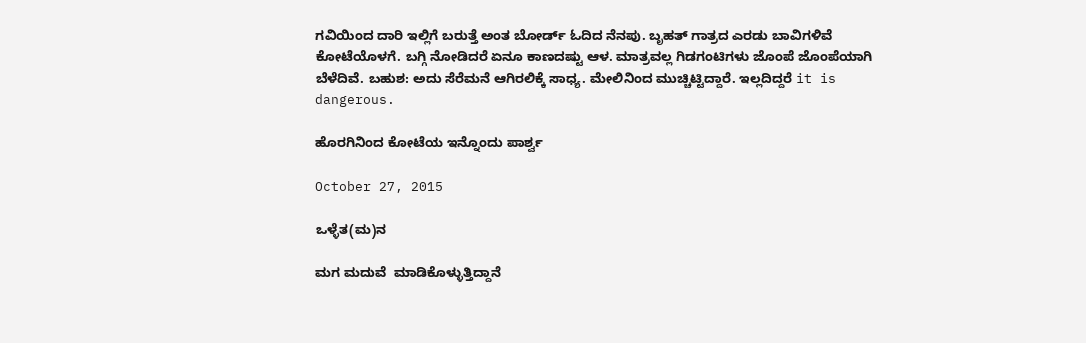ಗವಿಯಿಂದ ದಾರಿ ಇಲ್ಲಿಗೆ ಬರುತ್ತೆ ಅಂತ ಬೋರ್ಡ್ ಓದಿದ ನೆನಪು. ಬೃಹತ್ ಗಾತ್ರದ ಎರಡು ಬಾವಿಗಳಿವೆ ಕೋಟೆಯೊಳಗೆ. ಬಗ್ಗಿ ನೋಡಿದರೆ ಏನೂ ಕಾಣದಷ್ಟು ಆಳ. ಮಾತ್ರವಲ್ಲ ಗಿಡಗಂಟಿಗಳು ಜೊಂಪೆ ಜೊಂಪೆಯಾಗಿ ಬೆಳೆದಿವೆ. ಬಹುಶ: ಅದು ಸೆರೆಮನೆ ಆಗಿರಲಿಕ್ಕೆ ಸಾಧ್ಯ. ಮೇಲಿನಿಂದ ಮುಚ್ಚಿಟ್ಟಿದ್ದಾರೆ. ಇಲ್ಲದಿದ್ದರೆ it is dangerous.

ಹೊರಗಿನಿಂದ ಕೋಟೆಯ ಇನ್ನೊಂದು ಪಾರ್ಶ್ವ

October 27, 2015

ಒಳ್ಳೆತ(ಮ)ನ

ಮಗ ಮದುವೆ  ಮಾಡಿಕೊಳ್ಳುತ್ತಿದ್ದಾನೆ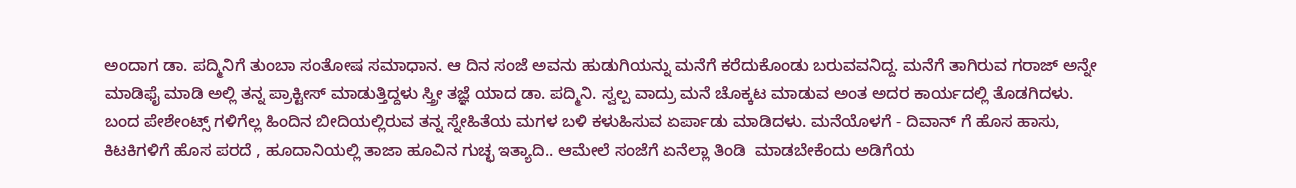ಅಂದಾಗ ಡಾ. ಪದ್ಮಿನಿಗೆ ತುಂಬಾ ಸಂತೋಷ ಸಮಾಧಾನ. ಆ ದಿನ ಸಂಜೆ ಅವನು ಹುಡುಗಿಯನ್ನು ಮನೆಗೆ ಕರೆದುಕೊಂಡು ಬರುವವನಿದ್ದ. ಮನೆಗೆ ತಾಗಿರುವ ಗರಾಜ್ ಅನ್ನೇ ಮಾಡಿಫೈ ಮಾಡಿ ಅಲ್ಲಿ ತನ್ನ ಪ್ರಾಕ್ಟೀಸ್ ಮಾಡುತ್ತಿದ್ದಳು ಸ್ತ್ರೀ ತಜ್ಞೆ ಯಾದ ಡಾ. ಪದ್ಮಿನಿ. ಸ್ವಲ್ಪ ವಾದ್ರು ಮನೆ ಚೊಕ್ಕಟ ಮಾಡುವ ಅಂತ ಅದರ ಕಾರ್ಯದಲ್ಲಿ ತೊಡಗಿದಳು.  ಬಂದ ಪೇಶೇಂಟ್ಸ್ ಗಳಿಗೆಲ್ಲ ಹಿಂದಿನ ಬೀದಿಯಲ್ಲಿರುವ ತನ್ನ ಸ್ನೇಹಿತೆಯ ಮಗಳ ಬಳಿ ಕಳುಹಿಸುವ ಏರ್ಪಾಡು ಮಾಡಿದಳು. ಮನೆಯೊಳಗೆ - ದಿವಾನ್ ಗೆ ಹೊಸ ಹಾಸು, ಕಿಟಕಿಗಳಿಗೆ ಹೊಸ ಪರದೆ , ಹೂದಾನಿಯಲ್ಲಿ ತಾಜಾ ಹೂವಿನ ಗುಚ್ಛ ಇತ್ಯಾದಿ.. ಆಮೇಲೆ ಸಂಜೆಗೆ ಏನೆಲ್ಲಾ ತಿಂಡಿ  ಮಾಡಬೇಕೆಂದು ಅಡಿಗೆಯ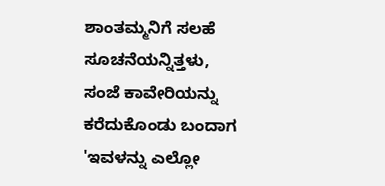ಶಾಂತಮ್ಮನಿಗೆ ಸಲಹೆ  ಸೂಚನೆಯನ್ನಿತ್ತಳು,
ಸಂಜೆ ಕಾವೇರಿಯನ್ನು ಕರೆದುಕೊಂಡು ಬಂದಾಗ 'ಇವಳನ್ನು ಎಲ್ಲೋ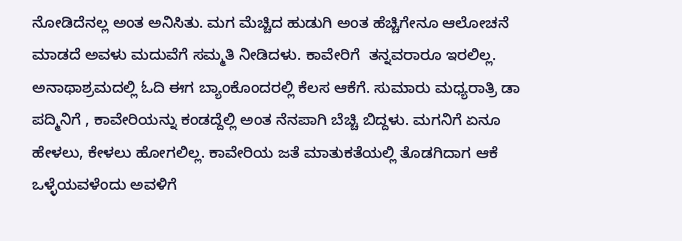ನೋಡಿದೆನಲ್ಲ ಅಂತ ಅನಿಸಿತು. ಮಗ ಮೆಚ್ಚಿದ ಹುಡುಗಿ ಅಂತ ಹೆಚ್ಚಿಗೇನೂ ಆಲೋಚನೆ ಮಾಡದೆ ಅವಳು ಮದುವೆಗೆ ಸಮ್ಮತಿ ನೀಡಿದಳು. ಕಾವೇರಿಗೆ  ತನ್ನವರಾರೂ ಇರಲಿಲ್ಲ. ಅನಾಥಾಶ್ರಮದಲ್ಲಿ ಓದಿ ಈಗ ಬ್ಯಾಂಕೊಂದರಲ್ಲಿ ಕೆಲಸ ಆಕೆಗೆ. ಸುಮಾರು ಮಧ್ಯರಾತ್ರಿ ಡಾ ಪದ್ಮಿನಿಗೆ , ಕಾವೇರಿಯನ್ನು ಕಂಡದ್ದೆಲ್ಲಿ ಅಂತ ನೆನಪಾಗಿ ಬೆಚ್ಚಿ ಬಿದ್ದಳು. ಮಗನಿಗೆ ಏನೂ ಹೇಳಲು, ಕೇಳಲು ಹೋಗಲಿಲ್ಲ. ಕಾವೇರಿಯ ಜತೆ ಮಾತುಕತೆಯಲ್ಲಿ ತೊಡಗಿದಾಗ ಆಕೆ ಒಳ್ಳೆಯವಳೆಂದು ಅವಳಿಗೆ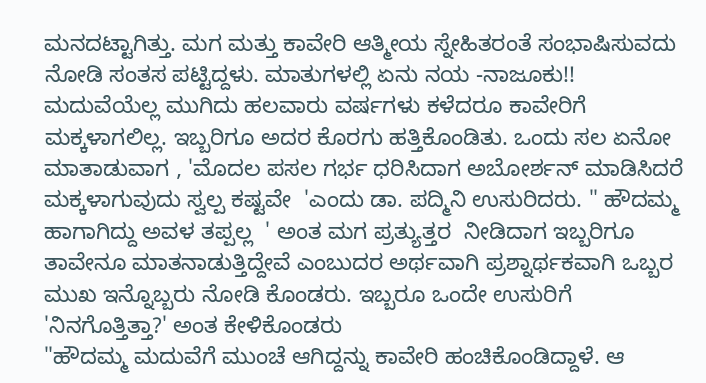ಮನದಟ್ಟಾಗಿತ್ತು. ಮಗ ಮತ್ತು ಕಾವೇರಿ ಆತ್ಮೀಯ ಸ್ನೇಹಿತರಂತೆ ಸಂಭಾಷಿಸುವದು ನೋಡಿ ಸಂತಸ ಪಟ್ಟಿದ್ದಳು. ಮಾತುಗಳಲ್ಲಿ ಏನು ನಯ -ನಾಜೂಕು!!
ಮದುವೆಯೆಲ್ಲ ಮುಗಿದು ಹಲವಾರು ವರ್ಷಗಳು ಕಳೆದರೂ ಕಾವೇರಿಗೆ ಮಕ್ಕಳಾಗಲಿಲ್ಲ. ಇಬ್ಬರಿಗೂ ಅದರ ಕೊರಗು ಹತ್ತಿಕೊಂಡಿತು. ಒಂದು ಸಲ ಏನೋ ಮಾತಾಡುವಾಗ , 'ಮೊದಲ ಪಸಲ ಗರ್ಭ ಧರಿಸಿದಾಗ ಅಬೋರ್ಶನ್ ಮಾಡಿಸಿದರೆ ಮಕ್ಕಳಾಗುವುದು ಸ್ವಲ್ಪ ಕಷ್ಟವೇ  'ಎಂದು ಡಾ. ಪದ್ಮಿನಿ ಉಸುರಿದರು. " ಹೌದಮ್ಮ ಹಾಗಾಗಿದ್ದು ಅವಳ ತಪ್ಪಲ್ಲ  ' ಅಂತ ಮಗ ಪ್ರತ್ಯುತ್ತರ  ನೀಡಿದಾಗ ಇಬ್ಬರಿಗೂ ತಾವೇನೂ ಮಾತನಾಡುತ್ತಿದ್ದೇವೆ ಎಂಬುದರ ಅರ್ಥವಾಗಿ ಪ್ರಶ್ನಾರ್ಥಕವಾಗಿ ಒಬ್ಬರ ಮುಖ ಇನ್ನೊಬ್ಬರು ನೋಡಿ ಕೊಂಡರು. ಇಬ್ಬರೂ ಒಂದೇ ಉಸುರಿಗೆ 'ನಿನಗೊತ್ತಿತ್ತಾ?' ಅಂತ ಕೇಳಿಕೊಂಡರು
"ಹೌದಮ್ಮ ಮದುವೆಗೆ ಮುಂಚೆ ಆಗಿದ್ದನ್ನು ಕಾವೇರಿ ಹಂಚಿಕೊಂಡಿದ್ದಾಳೆ. ಆ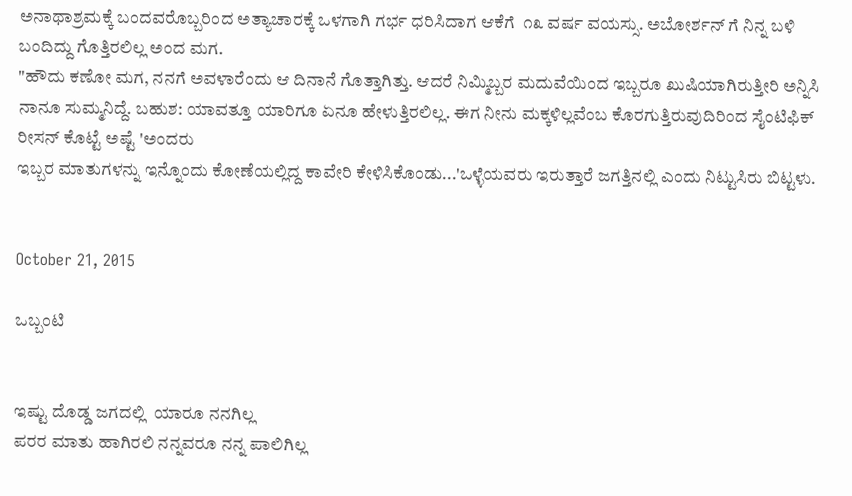ಅನಾಥಾಶ್ರಮಕ್ಕೆ ಬಂದವರೊಬ್ಬರಿಂದ ಅತ್ಯಾಚಾರಕ್ಕೆ ಒಳಗಾಗಿ ಗರ್ಭ ಧರಿಸಿದಾಗ ಆಕೆಗೆ  ೧೩ ವರ್ಷ ವಯಸ್ಸು. ಅಬೋರ್ಶನ್ ಗೆ ನಿನ್ನ ಬಳಿ ಬಂದಿದ್ದು ಗೊತ್ತಿರಲಿಲ್ಲ ಅಂದ ಮಗ.
"ಹೌದು ಕಣೋ ಮಗ, ನನಗೆ ಅವಳಾರೆಂದು ಆ ದಿನಾನೆ ಗೊತ್ತಾಗಿತ್ತು. ಆದರೆ ನಿಮ್ಮಿಬ್ಬರ ಮದುವೆಯಿಂದ ಇಬ್ಬರೂ ಖುಷಿಯಾಗಿರುತ್ತೀರಿ ಅನ್ನಿಸಿ ನಾನೂ ಸುಮ್ಮನಿದ್ದೆ. ಬಹುಶ: ಯಾವತ್ತೂ ಯಾರಿಗೂ ಏನೂ ಹೇಳುತ್ತಿರಲಿಲ್ಲ. ಈಗ ನೀನು ಮಕ್ಕಳಿಲ್ಲವೆಂಬ ಕೊರಗುತ್ತಿರುವುದಿರಿಂದ ಸೈಂಟಿಫಿಕ್ ರೀಸನ್ ಕೊಟ್ಟೆ ಅಷ್ಟೆ 'ಅಂದರು
ಇಬ್ಬರ ಮಾತುಗಳನ್ನು ಇನ್ನೊಂದು ಕೋಣೆಯಲ್ಲಿದ್ದ ಕಾವೇರಿ ಕೇಳಿಸಿಕೊಂಡು...'ಒಳ್ಳೆಯವರು ಇರುತ್ತಾರೆ ಜಗತ್ತಿನಲ್ಲಿ ಎಂದು ನಿಟ್ಟುಸಿರು ಬಿಟ್ಟಳು.


October 21, 2015

ಒಬ್ಬಂಟಿ


ಇಷ್ಟು ದೊಡ್ಡ ಜಗದಲ್ಲಿ  ಯಾರೂ ನನಗಿಲ್ಲ
ಪರರ ಮಾತು ಹಾಗಿರಲಿ ನನ್ನವರೂ ನನ್ನ ಪಾಲಿಗಿಲ್ಲ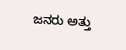ಜನರು ಅತ್ತು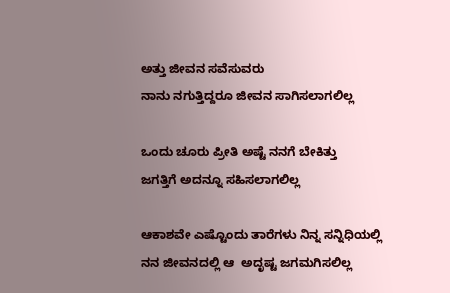ಅತ್ತು ಜೀವನ ಸವೆಸುವರು
ನಾನು ನಗುತ್ತಿದ್ದರೂ ಜೀವನ ಸಾಗಿಸಲಾಗಲಿಲ್ಲ

ಒಂದು ಚೂರು ಪ್ರೀತಿ ಅಷ್ಟೆ ನನಗೆ ಬೇಕಿತ್ತು
ಜಗತ್ತಿಗೆ ಅದನ್ನೂ ಸಹಿಸಲಾಗಲಿಲ್ಲ

ಆಕಾಶವೇ ಎಷ್ಟೊಂದು ತಾರೆಗಳು ನಿನ್ನ ಸನ್ನಿಧಿಯಲ್ಲಿ
ನನ ಜೀವನದಲ್ಲಿ ಆ  ಅದೃಷ್ಟ ಜಗಮಗಿಸಲಿಲ್ಲ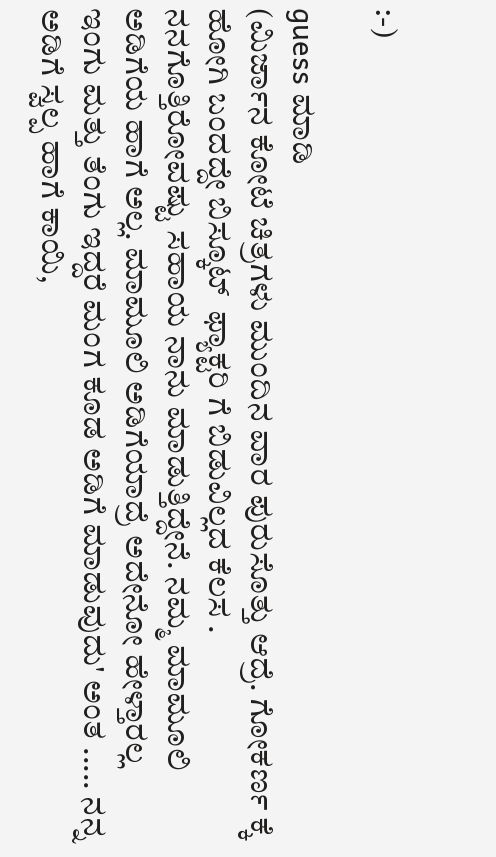:-)

guess ಮಾಡಿ
(ಮಿರ್ಜಾನ ಕೋಟೆ ಚಿತ್ರಗಳು ಮುಂದಿನ ವಾರ ಪುರುಸೊತ್ತು ಆದ್ರೆ. ಗೋಕರ್ಣ ಕ್ಕೆ ಹೋಗಿ ಬಂದದ್ದೇ ಬಿಸ್ಕೂಟ್  ಫ್ಯಾಕ್ಟರಿ ಗೆ ಬಿಡುವಿಲ್ಲದ ಕೆಲಸ . ನನಗೊತ್ತಿರೋವಷ್ಟು ಸಹಾಯ ನಾನು ಮಾಡುತ್ತಿದ್ದೇನೆ. ನಮ್ಮ ಮಾಮೂಲಿ ಅಡಿಗೆಯ ಹಾಗೆ ಅಲ್ಲ. ಮಾಮೂಲಿ ಅಡಿಗೆಯಾದ್ರೆ ಅದೇನೋ ಹೇಳ್ತಾರಲ್ಲ ಇಂಗು ಮತ್ತು ತೆಂಗು ಇದ್ದರೆ ಮಂಗ ಕೂಡ ಅಡಿಗೆ ಮಾಡುವುದು' ಅಂತ ..... ನನ್ನ ಅಡಿಗೆ ಸ್ವಲ್ಪ ಹಾಗೆ ಕಾಯಿ,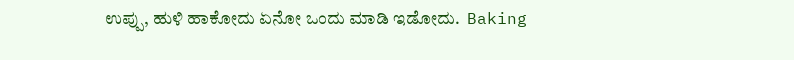ಉಪ್ಪು, ಹುಳಿ ಹಾಕೋದು ಏನೋ ಒಂದು ಮಾಡಿ ಇಡೋದು.  Baking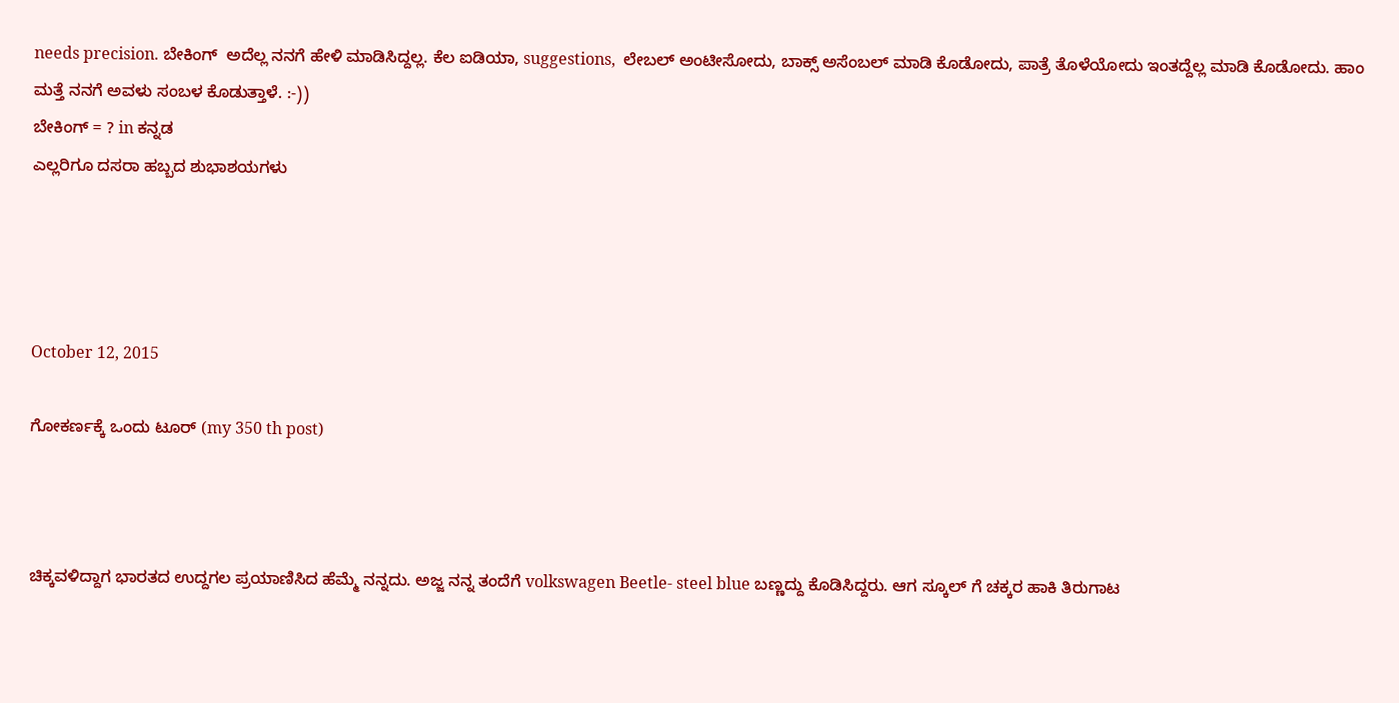needs precision. ಬೇಕಿಂಗ್  ಅದೆಲ್ಲ ನನಗೆ ಹೇಳಿ ಮಾಡಿಸಿದ್ದಲ್ಲ. ಕೆಲ ಐಡಿಯಾ, suggestions,  ಲೇಬಲ್ ಅಂಟೀಸೋದು, ಬಾಕ್ಸ್ ಅಸೆಂಬಲ್ ಮಾಡಿ ಕೊಡೋದು, ಪಾತ್ರೆ ತೊಳೆಯೋದು ಇಂತದ್ದೆಲ್ಲ ಮಾಡಿ ಕೊಡೋದು. ಹಾಂ ಮತ್ತೆ ನನಗೆ ಅವಳು ಸಂಬಳ ಕೊಡುತ್ತಾಳೆ. :-))
ಬೇಕಿಂಗ್ = ? in ಕನ್ನಡ
ಎಲ್ಲರಿಗೂ ದಸರಾ ಹಬ್ಬದ ಶುಭಾಶಯಗಳು




October 12, 2015

ಗೋಕರ್ಣಕ್ಕೆ ಒಂದು ಟೂರ್ (my 350 th post)



ಚಿಕ್ಕವಳಿದ್ದಾಗ ಭಾರತದ ಉದ್ದಗಲ ಪ್ರಯಾಣಿಸಿದ ಹೆಮ್ಮೆ ನನ್ನದು. ಅಜ್ಜ ನನ್ನ ತಂದೆಗೆ volkswagen Beetle- steel blue ಬಣ್ಣದ್ದು ಕೊಡಿಸಿದ್ದರು. ಆಗ ಸ್ಕೂಲ್ ಗೆ ಚಕ್ಕರ ಹಾಕಿ ತಿರುಗಾಟ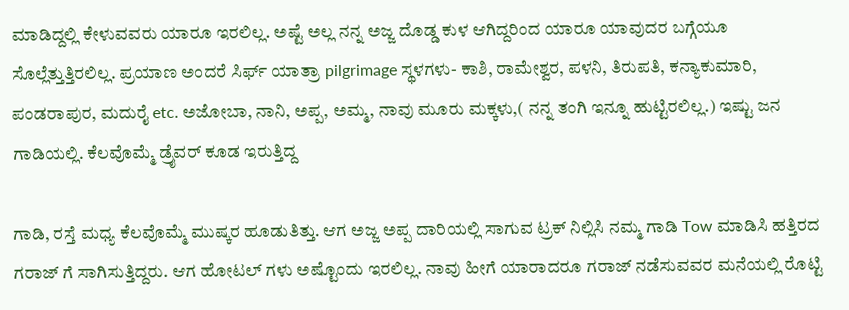ಮಾಡಿದ್ದಲ್ಲಿ ಕೇಳುವವರು ಯಾರೂ ಇರಲಿಲ್ಲ. ಅಷ್ಟೆ ಅಲ್ಲ ನನ್ನ ಅಜ್ಜ ದೊಡ್ಡ ಕುಳ ಆಗಿದ್ದರಿಂದ ಯಾರೂ ಯಾವುದರ ಬಗ್ಗೆಯೂ ಸೊಲ್ಲೆತ್ತುತ್ತಿರಲಿಲ್ಲ. ಪ್ರಯಾಣ ಅಂದರೆ ಸಿರ್ಫ್ ಯಾತ್ರಾ pilgrimage ಸ್ಥಳಗಳು- ಕಾಶಿ, ರಾಮೇಶ್ವರ, ಪಳನಿ, ತಿರುಪತಿ, ಕನ್ಯಾಕುಮಾರಿ, ಪಂಡರಾಪುರ, ಮದುರೈ etc. ಅಜೋಬಾ, ನಾನಿ, ಅಪ್ಪ, ಅಮ್ಮ, ನಾವು ಮೂರು ಮಕ್ಕಳು,( ನನ್ನ ತಂಗಿ ಇನ್ನೂ ಹುಟ್ಟಿರಲಿಲ್ಲ.) ಇಷ್ಟು ಜನ ಗಾಡಿಯಲ್ಲಿ. ಕೆಲವೊಮ್ಮೆ ಡ್ರೈವರ್ ಕೂಡ ಇರುತ್ತಿದ್ದ

ಗಾಡಿ, ರಸ್ತೆ ಮಧ್ಯ ಕೆಲವೊಮ್ಮೆ ಮುಷ್ಕರ ಹೂಡುತಿತ್ತು. ಆಗ ಅಜ್ಜ ಅಪ್ಪ ದಾರಿಯಲ್ಲಿ ಸಾಗುವ ಟ್ರಕ್ ನಿಲ್ಲಿಸಿ ನಮ್ಮ ಗಾಡಿ Tow ಮಾಡಿಸಿ ಹತ್ತಿರದ ಗರಾಜ್ ಗೆ ಸಾಗಿಸುತ್ತಿದ್ದರು. ಆಗ ಹೋಟಲ್ ಗಳು ಅಷ್ಟೊಂದು ಇರಲಿಲ್ಲ. ನಾವು ಹೀಗೆ ಯಾರಾದರೂ ಗರಾಜ್ ನಡೆಸುವವರ ಮನೆಯಲ್ಲಿ ರೊಟ್ಟಿ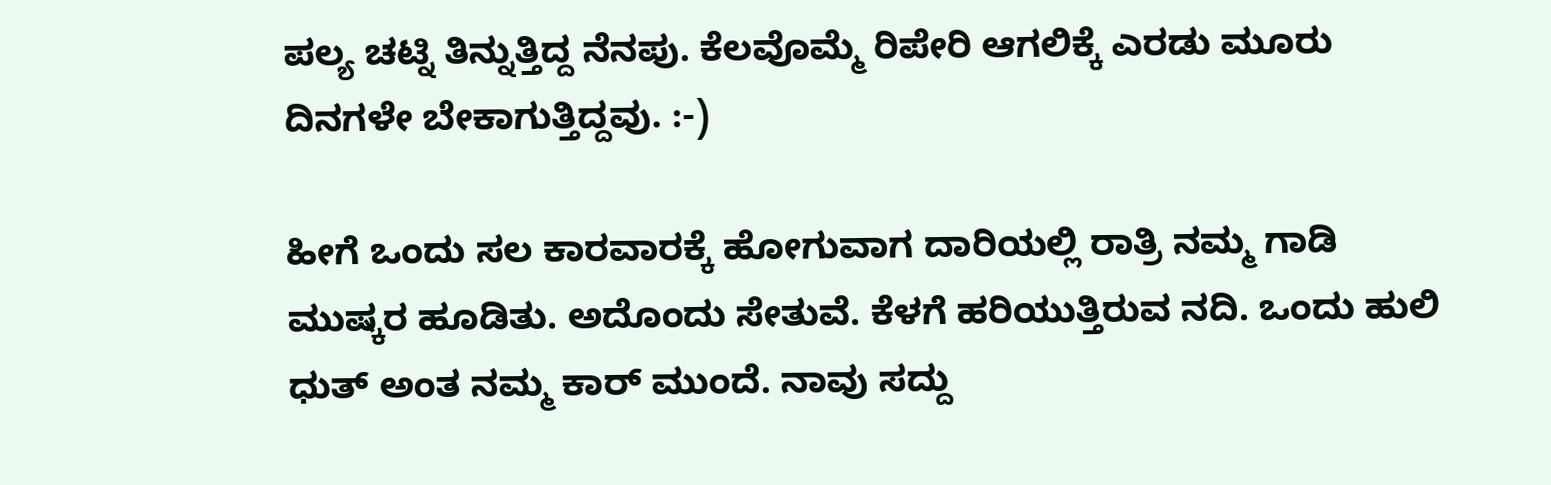ಪಲ್ಯ ಚಟ್ನಿ ತಿನ್ನುತ್ತಿದ್ದ ನೆನಪು. ಕೆಲವೊಮ್ಮೆ ರಿಪೇರಿ ಆಗಲಿಕ್ಕೆ ಎರಡು ಮೂರು ದಿನಗಳೇ ಬೇಕಾಗುತ್ತಿದ್ದವು. :-)

ಹೀಗೆ ಒಂದು ಸಲ ಕಾರವಾರಕ್ಕೆ ಹೋಗುವಾಗ ದಾರಿಯಲ್ಲಿ ರಾತ್ರಿ ನಮ್ಮ ಗಾಡಿ ಮುಷ್ಕರ ಹೂಡಿತು. ಅದೊಂದು ಸೇತುವೆ. ಕೆಳಗೆ ಹರಿಯುತ್ತಿರುವ ನದಿ. ಒಂದು ಹುಲಿ ಧುತ್ ಅಂತ ನಮ್ಮ ಕಾರ್ ಮುಂದೆ. ನಾವು ಸದ್ದು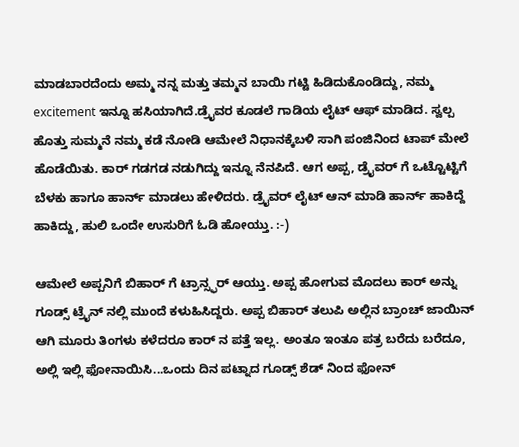ಮಾಡಬಾರದೆಂದು ಅಮ್ಮ ನನ್ನ ಮತ್ತು ತಮ್ಮನ ಬಾಯಿ ಗಟ್ಟಿ ಹಿಡಿದುಕೊಂಡಿದ್ದು, ನಮ್ಮ excitement ಇನ್ನೂ ಹಸಿಯಾಗಿದೆ.ಡ್ರೈವರ ಕೂಡಲೆ ಗಾಡಿಯ ಲೈಟ್ ಆಫ್ ಮಾಡಿದ. ಸ್ವಲ್ಪ ಹೊತ್ತು ಸುಮ್ಮನೆ ನಮ್ಮ ಕಡೆ ನೋಡಿ ಆಮೇಲೆ ನಿಧಾನಕ್ಕೆಬಳಿ ಸಾಗಿ ಪಂಜಿನಿಂದ ಟಾಪ್ ಮೇಲೆ ಹೊಡೆಯಿತು. ಕಾರ್ ಗಡಗಡ ನಡುಗಿದ್ದು ಇನ್ನೂ ನೆನಪಿದೆ. ಆಗ ಅಪ್ಪ, ಡ್ರೈವರ್ ಗೆ ಒಟ್ಟೊಟ್ಟಿಗೆ ಬೆಳಕು ಹಾಗೂ ಹಾರ್ನ್ ಮಾಡಲು ಹೇಳಿದರು. ಡ್ರೈವರ್ ಲೈಟ್ ಆನ್ ಮಾಡಿ ಹಾರ್ನ್ ಹಾಕಿದ್ದೆ ಹಾಕಿದ್ದು, ಹುಲಿ ಒಂದೇ ಉಸುರಿಗೆ ಓಡಿ ಹೋಯ್ತು. :-)

ಆಮೇಲೆ ಅಪ್ಪನಿಗೆ ಬಿಹಾರ್ ಗೆ ಟ್ರಾನ್ಸ್ಫರ್ ಆಯ್ತು. ಅಪ್ಪ ಹೋಗುವ ಮೊದಲು ಕಾರ್ ಅನ್ನು ಗೂಡ್ಸ್ ಟ್ರೈನ್ ನಲ್ಲಿ ಮುಂದೆ ಕಳುಹಿಸಿದ್ದರು. ಅಪ್ಪ ಬಿಹಾರ್ ತಲುಪಿ ಅಲ್ಲಿನ ಬ್ರಾಂಚ್ ಜಾಯಿನ್ ಆಗಿ ಮೂರು ತಿಂಗಳು ಕಳೆದರೂ ಕಾರ್ ನ ಪತ್ತೆ ಇಲ್ಲ. ಅಂತೂ ಇಂತೂ ಪತ್ರ ಬರೆದು ಬರೆದೂ, ಅಲ್ಲಿ ಇಲ್ಲಿ ಫೋನಾಯಿಸಿ...ಒಂದು ದಿನ ಪಟ್ನಾದ ಗೂಡ್ಸ್ ಶೆಡ್ ನಿಂದ ಫೋನ್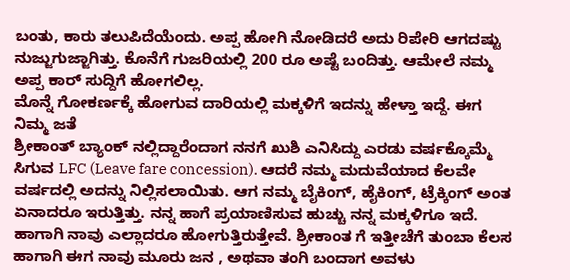ಬಂತು, ಕಾರು ತಲುಪಿದೆಯೆಂದು. ಅಪ್ಪ ಹೋಗಿ ನೋಡಿದರೆ ಅದು ರಿಪೇರಿ ಆಗದಷ್ಟು ನುಜ್ಜುಗುಜ್ಜಾಗಿತ್ತು. ಕೊನೆಗೆ ಗುಜರಿಯಲ್ಲಿ 200 ರೂ ಅಷ್ಟೆ ಬಂದಿತ್ತು. ಆಮೇಲೆ ನಮ್ಮ ಅಪ್ಪ ಕಾರ್ ಸುದ್ದಿಗೆ ಹೋಗಲಿಲ್ಲ.
ಮೊನ್ನೆ ಗೋಕರ್ಣಕ್ಕೆ ಹೋಗುವ ದಾರಿಯಲ್ಲಿ ಮಕ್ಕಳಿಗೆ ಇದನ್ನು ಹೇಳ್ತಾ ಇದ್ದೆ. ಈಗ ನಿಮ್ಮ ಜತೆ
ಶ್ರೀಕಾಂತ್ ಬ್ಯಾಂಕ್ ನಲ್ಲಿದ್ದಾರೆಂದಾಗ ನನಗೆ ಖುಶಿ ಎನಿಸಿದ್ದು ಎರಡು ವರ್ಷಕ್ಕೊಮ್ಮೆ ಸಿಗುವ LFC (Leave fare concession). ಆದರೆ ನಮ್ಮ ಮದುವೆಯಾದ ಕೆಲವೇ ವರ್ಷದಲ್ಲಿ ಅದನ್ನು ನಿಲ್ಲಿಸಲಾಯಿತು. ಆಗ ನಮ್ಮ ಬೈಕಿಂಗ್, ಹೈಕಿಂಗ್, ಟ್ರೆಕ್ಕಿಂಗ್ ಅಂತ ಏನಾದರೂ ಇರುತ್ತಿತ್ತು. ನನ್ನ ಹಾಗೆ ಪ್ರಯಾಣಿಸುವ ಹುಚ್ಚು ನನ್ನ ಮಕ್ಕಳಿಗೂ ಇದೆ. ಹಾಗಾಗಿ ನಾವು ಎಲ್ಲಾದರೂ ಹೋಗುತ್ತಿರುತ್ತೇವೆ. ಶ್ರೀಕಾಂತ ಗೆ ಇತ್ತೀಚೆಗೆ ತುಂಬಾ ಕೆಲಸ ಹಾಗಾಗಿ ಈಗ ನಾವು ಮೂರು ಜನ , ಅಥವಾ ತಂಗಿ ಬಂದಾಗ ಅವಳು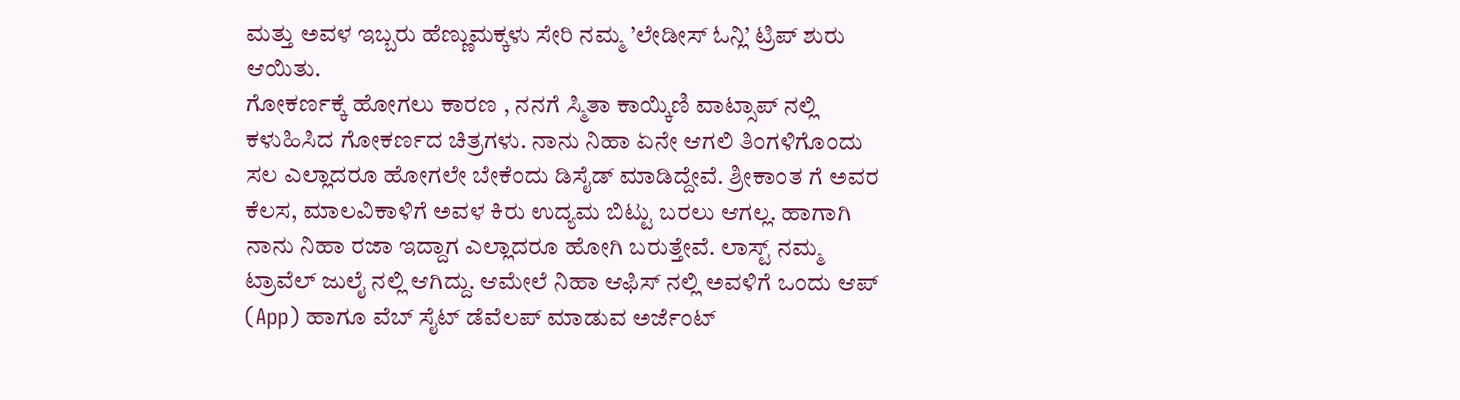ಮತ್ತು ಅವಳ ಇಬ್ಬರು ಹೆಣ್ಣುಮಕ್ಕಳು ಸೇರಿ ನಮ್ಮ ’ಲೇಡೀಸ್ ಓನ್ಲಿ’ ಟ್ರಿಪ್ ಶುರು ಆಯಿತು.
ಗೋಕರ್ಣಕ್ಕೆ ಹೋಗಲು ಕಾರಣ , ನನಗೆ ಸ್ಮಿತಾ ಕಾಯ್ಕಿಣಿ ವಾಟ್ಸಾಪ್ ನಲ್ಲಿ ಕಳುಹಿಸಿದ ಗೋಕರ್ಣದ ಚಿತ್ರಗಳು. ನಾನು ನಿಹಾ ಏನೇ ಆಗಲಿ ತಿಂಗಳಿಗೊಂದು ಸಲ ಎಲ್ಲಾದರೂ ಹೋಗಲೇ ಬೇಕೆಂದು ಡಿಸೈಡ್ ಮಾಡಿದ್ದೇವೆ. ಶ್ರೀಕಾಂತ ಗೆ ಅವರ ಕೆಲಸ, ಮಾಲವಿಕಾಳಿಗೆ ಅವಳ ಕಿರು ಉದ್ಯಮ ಬಿಟ್ಟು ಬರಲು ಆಗಲ್ಲ. ಹಾಗಾಗಿ ನಾನು ನಿಹಾ ರಜಾ ಇದ್ದಾಗ ಎಲ್ಲಾದರೂ ಹೋಗಿ ಬರುತ್ತೇವೆ. ಲಾಸ್ಟ್ ನಮ್ಮ ಟ್ರಾವೆಲ್ ಜುಲೈ ನಲ್ಲಿ ಆಗಿದ್ದು. ಆಮೇಲೆ ನಿಹಾ ಆಫಿಸ್ ನಲ್ಲಿ ಅವಳಿಗೆ ಒಂದು ಆಪ್ (App) ಹಾಗೂ ವೆಬ್ ಸೈಟ್ ಡೆವೆಲಪ್ ಮಾಡುವ ಅರ್ಜೆಂಟ್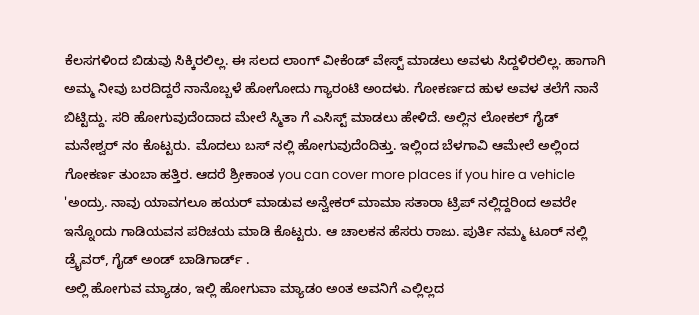ಕೆಲಸಗಳಿಂದ ಬಿಡುವು ಸಿಕ್ಕಿರಲಿಲ್ಲ. ಈ ಸಲದ ಲಾಂಗ್ ವೀಕೆಂಡ್ ವೇಸ್ಟ್ ಮಾಡಲು ಅವಳು ಸಿದ್ದಳಿರಲಿಲ್ಲ. ಹಾಗಾಗಿ ಅಮ್ಮ ನೀವು ಬರದಿದ್ದರೆ ನಾನೊಬ್ಬಳೆ ಹೋಗೋದು ಗ್ಯಾರಂಟಿ ಅಂದಳು. ಗೋಕರ್ಣದ ಹುಳ ಅವಳ ತಲೆಗೆ ನಾನೆ ಬಿಟ್ಟಿದ್ದು. ಸರಿ ಹೋಗುವುದೆಂದಾದ ಮೇಲೆ ಸ್ಮಿತಾ ಗೆ ಎಸಿಸ್ಟ್ ಮಾಡಲು ಹೇಳಿದೆ. ಅಲ್ಲಿನ ಲೋಕಲ್ ಗೈಡ್ ಮನೇಶ್ವರ್ ನಂ ಕೊಟ್ಟರು. ಮೊದಲು ಬಸ್ ನಲ್ಲಿ ಹೋಗುವುದೆಂದಿತ್ತು. ಇಲ್ಲಿಂದ ಬೆಳಗಾವಿ ಆಮೇಲೆ ಅಲ್ಲಿಂದ ಗೋಕರ್ಣ ತುಂಬಾ ಹತ್ತಿರ. ಆದರೆ ಶ್ರೀಕಾಂತ you can cover more places if you hire a vehicle 'ಅಂದ್ರು. ನಾವು ಯಾವಗಲೂ ಹಯರ್ ಮಾಡುವ ಅನ್ವೇಕರ್ ಮಾಮಾ ಸತಾರಾ ಟ್ರಿಪ್ ನಲ್ಲಿದ್ದರಿಂದ ಅವರೇ ಇನ್ನೊಂದು ಗಾಡಿಯವನ ಪರಿಚಯ ಮಾಡಿ ಕೊಟ್ಟರು. ಆ ಚಾಲಕನ ಹೆಸರು ರಾಜು. ಪುರ್ತಿ ನಮ್ಮ ಟೂರ್ ನಲ್ಲಿ ಡ್ರೈವರ್, ಗೈಡ್ ಅಂಡ್ ಬಾಡಿಗಾರ್ಡ್ .
ಅಲ್ಲಿ ಹೋಗುವ ಮ್ಯಾಡಂ, ಇಲ್ಲಿ ಹೋಗುವಾ ಮ್ಯಾಡಂ ಅಂತ ಅವನಿಗೆ ಎಲ್ಲಿಲ್ಲದ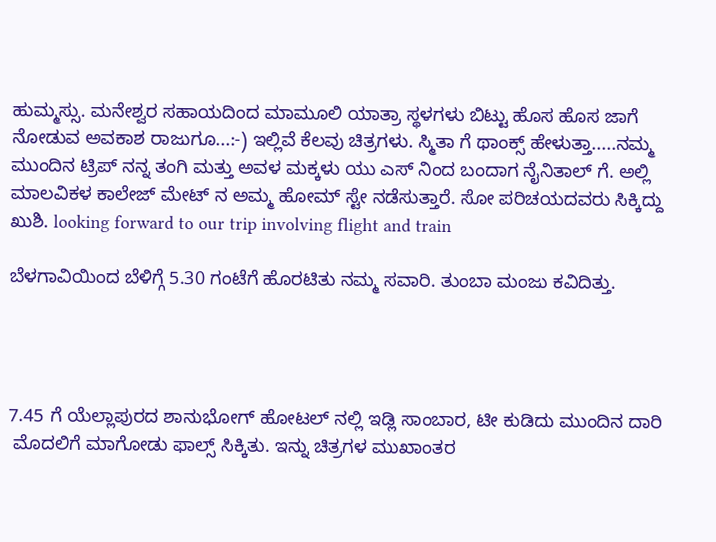ಹುಮ್ಮಸ್ಸು. ಮನೇಶ್ವರ ಸಹಾಯದಿಂದ ಮಾಮೂಲಿ ಯಾತ್ರಾ ಸ್ಥಳಗಳು ಬಿಟ್ಟು ಹೊಸ ಹೊಸ ಜಾಗೆ ನೋಡುವ ಅವಕಾಶ ರಾಜುಗೂ...:-) ಇಲ್ಲಿವೆ ಕೆಲವು ಚಿತ್ರಗಳು. ಸ್ಮಿತಾ ಗೆ ಥಾಂಕ್ಸ್ ಹೇಳುತ್ತಾ.....ನಮ್ಮ ಮುಂದಿನ ಟ್ರಿಪ್ ನನ್ನ ತಂಗಿ ಮತ್ತು ಅವಳ ಮಕ್ಕಳು ಯು ಎಸ್ ನಿಂದ ಬಂದಾಗ ನೈನಿತಾಲ್ ಗೆ. ಅಲ್ಲಿ ಮಾಲವಿಕಳ ಕಾಲೇಜ್ ಮೇಟ್ ನ ಅಮ್ಮ ಹೋಮ್ ಸ್ಟೇ ನಡೆಸುತ್ತಾರೆ. ಸೋ ಪರಿಚಯದವರು ಸಿಕ್ಕಿದ್ದು ಖುಶಿ. looking forward to our trip involving flight and train

ಬೆಳಗಾವಿಯಿಂದ ಬೆಳಿಗ್ಗೆ 5.30 ಗಂಟೆಗೆ ಹೊರಟಿತು ನಮ್ಮ ಸವಾರಿ. ತುಂಬಾ ಮಂಜು ಕವಿದಿತ್ತು.




7.45 ಗೆ ಯೆಲ್ಲಾಪುರದ ಶಾನುಭೋಗ್ ಹೋಟಲ್ ನಲ್ಲಿ ಇಡ್ಲಿ ಸಾಂಬಾರ, ಟೀ ಕುಡಿದು ಮುಂದಿನ ದಾರಿ
 ಮೊದಲಿಗೆ ಮಾಗೋಡು ಫಾಲ್ಸ್ ಸಿಕ್ಕಿತು. ಇನ್ನು ಚಿತ್ರಗಳ ಮುಖಾಂತರ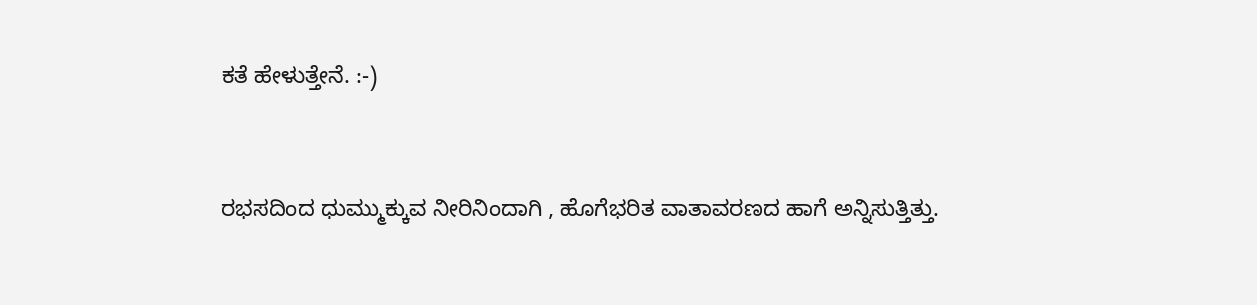ಕತೆ ಹೇಳುತ್ತೇನೆ. :-)


ರಭಸದಿಂದ ಧುಮ್ಮುಕ್ಕುವ ನೀರಿನಿಂದಾಗಿ , ಹೊಗೆಭರಿತ ವಾತಾವರಣದ ಹಾಗೆ ಅನ್ನಿಸುತ್ತಿತ್ತು.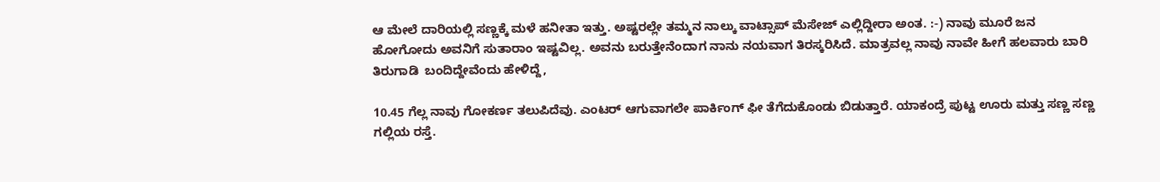ಆ ಮೇಲೆ ದಾರಿಯಲ್ಲಿ ಸಣ್ಣಕ್ಕೆ ಮಳೆ ಹನೀತಾ ಇತ್ತು. ಅಷ್ಟರಲ್ಲೇ ತಮ್ಮನ ನಾಲ್ಕು ವಾಟ್ಸಾಪ್ ಮೆಸೇಜ್ ಎಲ್ಲಿದ್ದೀರಾ ಅಂತ. :-) ನಾವು ಮೂರೆ ಜನ ಹೋಗೋದು ಅವನಿಗೆ ಸುತಾರಾಂ ಇಷ್ಟವಿಲ್ಲ. ಅವನು ಬರುತ್ತೇನೆಂದಾಗ ನಾನು ನಯವಾಗ ತಿರಸ್ಕರಿಸಿದೆ. ಮಾತ್ರವಲ್ಲ ನಾವು ನಾವೇ ಹೀಗೆ ಹಲವಾರು ಬಾರಿ ತಿರುಗಾಡಿ  ಬಂದಿದ್ದೇವೆಂದು ಹೇಳಿದ್ದೆ,

10.45 ಗೆಲ್ಲ ನಾವು ಗೋಕರ್ಣ ತಲುಪಿದೆವು. ಎಂಟರ್ ಆಗುವಾಗಲೇ ಪಾರ್ಕಿಂಗ್ ಫೀ ತೆಗೆದುಕೊಂಡು ಬಿಡುತ್ತಾರೆ. ಯಾಕಂದ್ರೆ ಪುಟ್ಟ ಊರು ಮತ್ತು ಸಣ್ಣ ಸಣ್ಣ ಗಲ್ಲಿಯ ರಸ್ತೆ.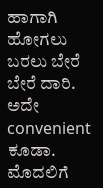ಹಾಗಾಗಿ ಹೋಗಲು ಬರಲು ಬೇರೆ ಬೇರೆ ದಾರಿ. ಅದೇ convenient ಕೂಡಾ. ಮೊದಲಿಗೆ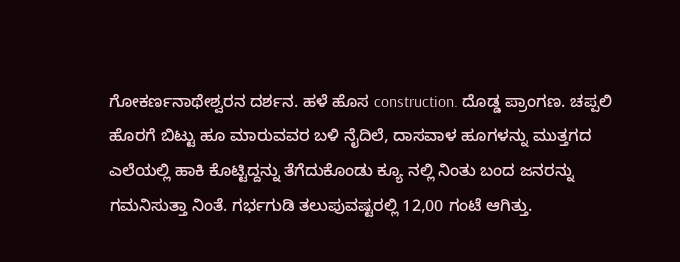ಗೋಕರ್ಣನಾಥೇಶ್ವರನ ದರ್ಶನ. ಹಳೆ ಹೊಸ construction. ದೊಡ್ಡ ಪ್ರಾಂಗಣ. ಚಪ್ಪಲಿ ಹೊರಗೆ ಬಿಟ್ಟು ಹೂ ಮಾರುವವರ ಬಳಿ ನೈದಿಲೆ, ದಾಸವಾಳ ಹೂಗಳನ್ನು ಮುತ್ತಗದ ಎಲೆಯಲ್ಲಿ ಹಾಕಿ ಕೊಟ್ಟಿದ್ದನ್ನು ತೆಗೆದುಕೊಂಡು ಕ್ಯೂ ನಲ್ಲಿ ನಿಂತು ಬಂದ ಜನರನ್ನು ಗಮನಿಸುತ್ತಾ ನಿಂತೆ. ಗರ್ಭಗುಡಿ ತಲುಪುವಷ್ಟರಲ್ಲಿ 12,00 ಗಂಟೆ ಆಗಿತ್ತು.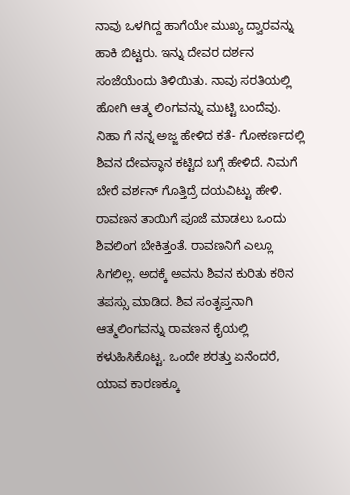ನಾವು ಒಳಗಿದ್ದ ಹಾಗೆಯೇ ಮುಖ್ಯ ದ್ವಾರವನ್ನು ಹಾಕಿ ಬಿಟ್ಟರು. ಇನ್ನು ದೇವರ ದರ್ಶನ ಸಂಜೆಯೆಂದು ತಿಳಿಯಿತು. ನಾವು ಸರತಿಯಲ್ಲಿ ಹೋಗಿ ಆತ್ಮ ಲಿಂಗವನ್ನು ಮುಟ್ಟಿ ಬಂದೆವು.
ನಿಹಾ ಗೆ ನನ್ನ ಅಜ್ಜ ಹೇಳಿದ ಕತೆ- ಗೋಕರ್ಣದಲ್ಲಿ ಶಿವನ ದೇವಸ್ಥಾನ ಕಟ್ಟಿದ ಬಗ್ಗೆ ಹೇಳಿದೆ. ನಿಮಗೆ ಬೇರೆ ವರ್ಶನ್ ಗೊತ್ತಿದ್ರೆ ದಯವಿಟ್ಟು ಹೇಳಿ.
ರಾವಣನ ತಾಯಿಗೆ ಪೂಜೆ ಮಾಡಲು ಒಂದು ಶಿವಲಿಂಗ ಬೇಕಿತ್ತಂತೆ. ರಾವಣನಿಗೆ ಎಲ್ಲೂ ಸಿಗಲಿಲ್ಲ. ಅದಕ್ಕೆ ಅವನು ಶಿವನ ಕುರಿತು ಕಠಿನ ತಪಸ್ಸು ಮಾಡಿದ. ಶಿವ ಸಂತೃಪ್ತನಾಗಿ ಆತ್ಮಲಿಂಗವನ್ನು ರಾವಣನ ಕೈಯಲ್ಲಿ ಕಳುಹಿಸಿಕೊಟ್ಟ. ಒಂದೇ ಶರತ್ತು ಏನೆಂದರೆ, ಯಾವ ಕಾರಣಕ್ಕೂ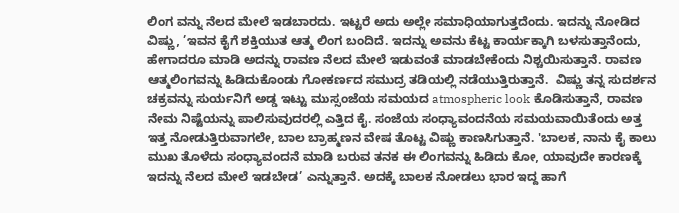ಲಿಂಗ ವನ್ನು ನೆಲದ ಮೇಲೆ ಇಡಬಾರದು. ಇಟ್ಟರೆ ಅದು ಅಲ್ಲೇ ಸಮಾಧಿಯಾಗುತ್ತದೆಂದು. ಇದನ್ನು ನೋಡಿದ ವಿಷ್ಣು, ’ಇವನ ಕೈಗೆ ಶಕ್ತಿಯುತ ಆತ್ಮ ಲಿಂಗ ಬಂದಿದೆ. ಇದನ್ನು ಅವನು ಕೆಟ್ಟ ಕಾರ್ಯಕ್ಕಾಗಿ ಬಳಸುತ್ತಾನೆಂದು, ಹೇಗಾದರೂ ಮಾಡಿ ಅದನ್ನು ರಾವಣ ನೆಲದ ಮೇಲೆ ಇಡುವಂತೆ ಮಾಡಬೇಕೆಂದು ನಿಶ್ಚಯಿಸುತ್ತಾನೆ. ರಾವಣ ಆತ್ಮಲಿಂಗವನ್ನು ಹಿಡಿದುಕೊಂಡು ಗೋಕರ್ಣದ ಸಮುದ್ರ ತಡಿಯಲ್ಲಿ ನಡೆಯುತ್ತಿರುತ್ತಾನೆ.  ವಿಷ್ಣು ತನ್ನ ಸುದರ್ಶನ ಚಕ್ರವನ್ನು ಸುರ್ಯನಿಗೆ ಅಡ್ಡ ಇಟ್ಟು ಮುಸ್ಸಂಜೆಯ ಸಮಯದ atmospheric look ಕೊಡಿಸುತ್ತಾನೆ, ರಾವಣ ನೇಮ ನಿಷ್ಟೆಯನ್ನು ಪಾಲಿಸುವುದರಲ್ಲಿ ಎತ್ತಿದ ಕೈ. ಸಂಜೆಯ ಸಂಧ್ಯಾವಂದನೆಯ ಸಮಯವಾಯಿತೆಂದು ಅತ್ತ ಇತ್ತ ನೋಡುತ್ತಿರುವಾಗಲೇ, ಬಾಲ ಬ್ರಾಹ್ಮಣನ ವೇಷ ತೊಟ್ಟ ವಿಷ್ಣು ಕಾಣಸಿಗುತ್ತಾನೆ. 'ಬಾಲಕ, ನಾನು ಕೈ ಕಾಲು ಮುಖ ತೊಳೆದು ಸಂಧ್ಯಾವಂದನೆ ಮಾಡಿ ಬರುವ ತನಕ ಈ ಲಿಂಗವನ್ನು ಹಿಡಿದು ಕೋ, ಯಾವುದೇ ಕಾರಣಕ್ಕೆ ಇದನ್ನು ನೆಲದ ಮೇಲೆ ಇಡಬೇಡ’ ಎನ್ನುತ್ತಾನೆ. ಅದಕ್ಕೆ ಬಾಲಕ ನೋಡಲು ಭಾರ ಇದ್ದ ಹಾಗೆ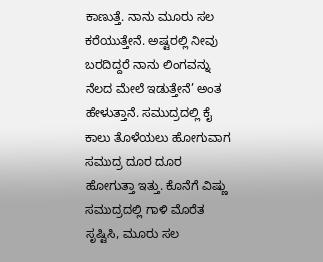ಕಾಣುತ್ತೆ. ನಾನು ಮೂರು ಸಲ ಕರೆಯುತ್ತೇನೆ. ಅಷ್ಟರಲ್ಲಿ ನೀವು ಬರದಿದ್ದರೆ ನಾನು ಲಿಂಗವನ್ನು ನೆಲದ ಮೇಲೆ ಇಡುತ್ತೇನೆ’ ಅಂತ ಹೇಳುತ್ತಾನೆ. ಸಮುದ್ರದಲ್ಲಿ ಕೈ ಕಾಲು ತೊಳೆಯಲು ಹೋಗುವಾಗ ಸಮುದ್ರ ದೂರ ದೂರ ಹೋಗುತ್ತಾ ಇತ್ತು. ಕೊನೆಗೆ ವಿಷ್ಣು ಸಮುದ್ರದಲ್ಲಿ ಗಾಳಿ ಮೊರೆತ ಸೃಷ್ಟಿಸಿ, ಮೂರು ಸಲ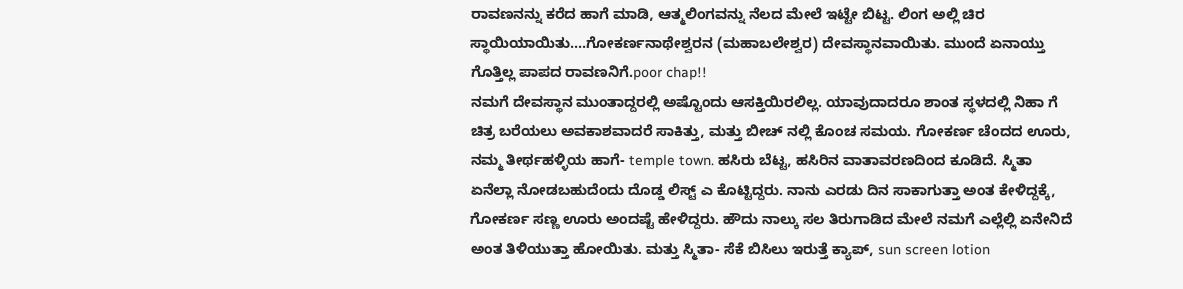ರಾವಣನನ್ನು ಕರೆದ ಹಾಗೆ ಮಾಡಿ, ಆತ್ಮಲಿಂಗವನ್ನು ನೆಲದ ಮೇಲೆ ಇಟ್ಟೇ ಬಿಟ್ಟ. ಲಿಂಗ ಅಲ್ಲಿ ಚಿರ ಸ್ಥಾಯಿಯಾಯಿತು....ಗೋಕರ್ಣನಾಥೇಶ್ವರನ (ಮಹಾಬಲೇಶ್ವರ) ದೇವಸ್ಥಾನವಾಯಿತು. ಮುಂದೆ ಏನಾಯ್ತು ಗೊತ್ತಿಲ್ಲ ಪಾಪದ ರಾವಣನಿಗೆ.poor chap!!
ನಮಗೆ ದೇವಸ್ಥಾನ ಮುಂತಾದ್ದರಲ್ಲಿ ಅಷ್ಟೊಂದು ಆಸಕ್ತಿಯಿರಲಿಲ್ಲ. ಯಾವುದಾದರೂ ಶಾಂತ ಸ್ಥಳದಲ್ಲಿ ನಿಹಾ ಗೆ ಚಿತ್ರ ಬರೆಯಲು ಅವಕಾಶವಾದರೆ ಸಾಕಿತ್ತು, ಮತ್ತು ಬೀಚ್ ನಲ್ಲಿ ಕೊಂಚ ಸಮಯ. ಗೋಕರ್ಣ ಚೆಂದದ ಊರು, ನಮ್ಮ ತೀರ್ಥಹಳ್ಳಿಯ ಹಾಗೆ- temple town. ಹಸಿರು ಬೆಟ್ಟ, ಹಸಿರಿನ ವಾತಾವರಣದಿಂದ ಕೂಡಿದೆ. ಸ್ಮಿತಾ ಏನೆಲ್ಲಾ ನೋಡಬಹುದೆಂದು ದೊಡ್ಡ ಲಿಸ್ಟ್ ಎ ಕೊಟ್ಟಿದ್ದರು. ನಾನು ಎರಡು ದಿನ ಸಾಕಾಗುತ್ತಾ ಅಂತ ಕೇಳಿದ್ದಕ್ಕೆ, ಗೋಕರ್ಣ ಸಣ್ಣ ಊರು ಅಂದಷ್ಟೆ ಹೇಳಿದ್ದರು. ಹೌದು ನಾಲ್ಕು ಸಲ ತಿರುಗಾಡಿದ ಮೇಲೆ ನಮಗೆ ಎಲ್ಲೆಲ್ಲಿ ಏನೇನಿದೆ ಅಂತ ತಿಳಿಯುತ್ತಾ ಹೋಯಿತು. ಮತ್ತು ಸ್ಮಿತಾ- ಸೆಕೆ ಬಿಸಿಲು ಇರುತ್ತೆ ಕ್ಯಾಪ್, sun screen lotion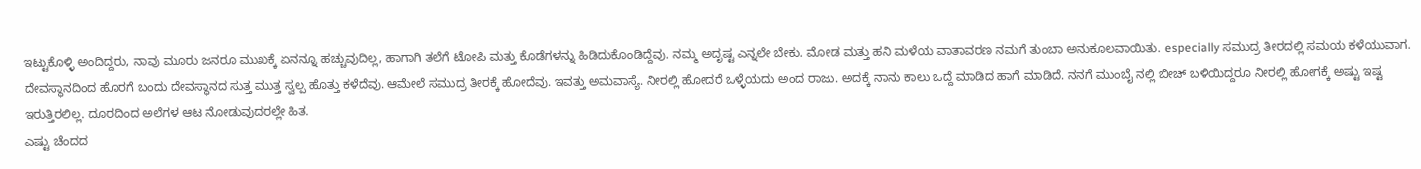ಇಟ್ಟುಕೊಳ್ಳಿ ಅಂದಿದ್ದರು, ನಾವು ಮೂರು ಜನರೂ ಮುಖಕ್ಕೆ ಏನನ್ನೂ ಹಚ್ಚುವುದಿಲ್ಲ, ಹಾಗಾಗಿ ತಲೆಗೆ ಟೋಪಿ ಮತ್ತು ಕೊಡೆಗಳನ್ನು ಹಿಡಿದುಕೊಂಡಿದ್ದೆವು. ನಮ್ಮ ಅದೃಷ್ಟ ಎನ್ನಲೇ ಬೇಕು. ಮೋಡ ಮತ್ತು ಹನಿ ಮಳೆಯ ವಾತಾವರಣ ನಮಗೆ ತುಂಬಾ ಅನುಕೂಲವಾಯಿತು. especially ಸಮುದ್ರ ತೀರದಲ್ಲಿ ಸಮಯ ಕಳೆಯುವಾಗ.
ದೇವಸ್ಥಾನದಿಂದ ಹೊರಗೆ ಬಂದು ದೇವಸ್ಥಾನದ ಸುತ್ತ ಮುತ್ತ ಸ್ವಲ್ಪ ಹೊತ್ತು ಕಳೆದೆವು. ಆಮೇಲೆ ಸಮುದ್ರ ತೀರಕ್ಕೆ ಹೋದೆವು. ಇವತ್ತು ಅಮವಾಸ್ಯೆ. ನೀರಲ್ಲಿ ಹೋದರೆ ಒಳ್ಳೆಯದು ಅಂದ ರಾಜು. ಅದಕ್ಕೆ ನಾನು ಕಾಲು ಒದ್ದೆ ಮಾಡಿದ ಹಾಗೆ ಮಾಡಿದೆ. ನನಗೆ ಮುಂಬೈ ನಲ್ಲಿ ಬೀಚ್ ಬಳಿಯಿದ್ದರೂ ನೀರಲ್ಲಿ ಹೋಗಕ್ಕೆ ಅಷ್ಟು ಇಷ್ಟ ಇರುತ್ತಿರಲಿಲ್ಲ. ದೂರದಿಂದ ಅಲೆಗಳ ಆಟ ನೋಡುವುದರಲ್ಲೇ ಹಿತ.
ಎಷ್ಟು ಚೆಂದದ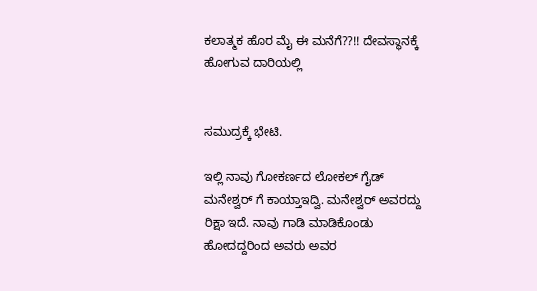ಕಲಾತ್ಮಕ ಹೊರ ಮೈ ಈ ಮನೆಗೆ??!! ದೇವಸ್ಥಾನಕ್ಕೆ ಹೋಗುವ ದಾರಿಯಲ್ಲಿ


ಸಮುದ್ರಕ್ಕೆ ಭೇಟಿ.

ಇಲ್ಲಿ ನಾವು ಗೋಕರ್ಣದ ಲೋಕಲ್ ಗೈಡ್ ಮನೇಶ್ವರ್ ಗೆ ಕಾಯ್ತಾಇದ್ವಿ. ಮನೇಶ್ವರ್ ಅವರದ್ದು ರಿಕ್ಷಾ ಇದೆ. ನಾವು ಗಾಡಿ ಮಾಡಿಕೊಂಡು ಹೋದದ್ದರಿಂದ ಅವರು ಅವರ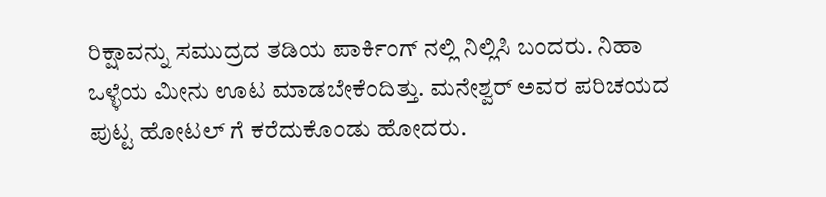ರಿಕ್ಷಾವನ್ನು ಸಮುದ್ರದ ತಡಿಯ ಪಾರ್ಕಿಂಗ್ ನಲ್ಲಿ ನಿಲ್ಲಿಸಿ ಬಂದರು. ನಿಹಾ ಒಳ್ಳೆಯ ಮೀನು ಊಟ ಮಾಡಬೇಕೆಂದಿತ್ತು. ಮನೇಶ್ವರ್ ಅವರ ಪರಿಚಯದ ಪುಟ್ಟ ಹೋಟಲ್ ಗೆ ಕರೆದುಕೊಂಡು ಹೋದರು.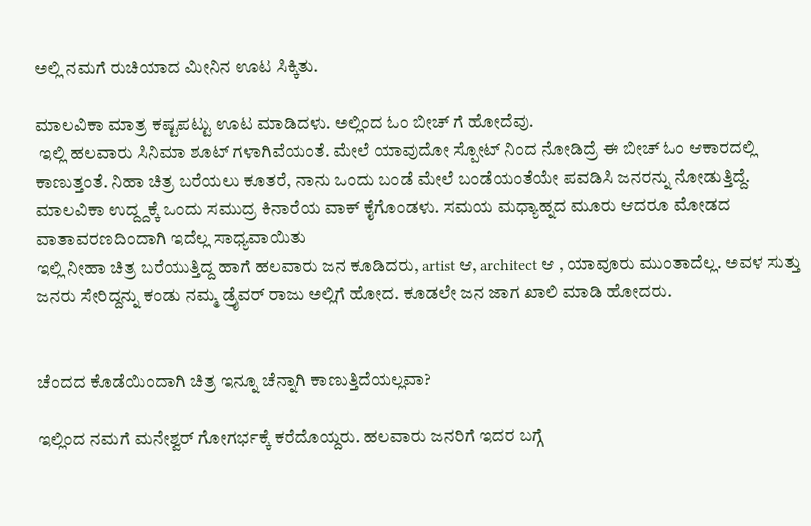ಅಲ್ಲಿ ನಮಗೆ ರುಚಿಯಾದ ಮೀನಿನ ಊಟ ಸಿಕ್ಕಿತು.

ಮಾಲವಿಕಾ ಮಾತ್ರ ಕಷ್ಟಪಟ್ಟು ಊಟ ಮಾಡಿದಳು. ಅಲ್ಲಿಂದ ಓಂ ಬೀಚ್ ಗೆ ಹೋದೆವು.
 ಇಲ್ಲಿ ಹಲವಾರು ಸಿನಿಮಾ ಶೂಟ್ ಗಳಾಗಿವೆಯಂತೆ. ಮೇಲೆ ಯಾವುದೋ ಸ್ಪೋಟ್ ನಿಂದ ನೋಡಿದ್ರೆ ಈ ಬೀಚ್ ಓಂ ಆಕಾರದಲ್ಲಿ ಕಾಣುತ್ತಂತೆ. ನಿಹಾ ಚಿತ್ರ ಬರೆಯಲು ಕೂತರೆ, ನಾನು ಒಂದು ಬಂಡೆ ಮೇಲೆ ಬಂಡೆಯಂತೆಯೇ ಪವಡಿಸಿ ಜನರನ್ನು ನೋಡುತ್ತಿದ್ದೆ. ಮಾಲವಿಕಾ ಉದ್ದ್ದಕ್ಕೆ ಒಂದು ಸಮುದ್ರ ಕಿನಾರೆಯ ವಾಕ್ ಕೈಗೊಂಡಳು. ಸಮಯ ಮಧ್ಯಾಹ್ನದ ಮೂರು ಆದರೂ ಮೋಡದ ವಾತಾವರಣದಿಂದಾಗಿ ಇದೆಲ್ಲ ಸಾಧ್ಯವಾಯಿತು
ಇಲ್ಲಿ ನೀಹಾ ಚಿತ್ರ ಬರೆಯುತ್ತಿದ್ದ ಹಾಗೆ ಹಲವಾರು ಜನ ಕೂಡಿದರು, artist ಆ, architect ಆ , ಯಾವೂರು ಮುಂತಾದೆಲ್ಲ. ಅವಳ ಸುತ್ತು ಜನರು ಸೇರಿದ್ದನ್ನು ಕಂಡು ನಮ್ಮ ಡ್ರೈವರ್ ರಾಜು ಅಲ್ಲಿಗೆ ಹೋದ. ಕೂಡಲೇ ಜನ ಜಾಗ ಖಾಲಿ ಮಾಡಿ ಹೋದರು.


ಚೆಂದದ ಕೊಡೆಯಿಂದಾಗಿ ಚಿತ್ರ ಇನ್ನೂ ಚೆನ್ನಾಗಿ ಕಾಣುತ್ತಿದೆಯಲ್ಲವಾ?

ಇಲ್ಲಿಂದ ನಮಗೆ ಮನೇಶ್ವರ್ ಗೋಗರ್ಭಕ್ಕೆ ಕರೆದೊಯ್ದರು. ಹಲವಾರು ಜನರಿಗೆ ಇದರ ಬಗ್ಗೆ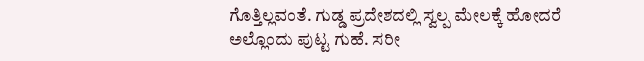ಗೊತ್ತಿಲ್ಲವಂತೆ. ಗುಡ್ಡ ಪ್ರದೇಶದಲ್ಲಿ ಸ್ವಲ್ಪ ಮೇಲಕ್ಕೆ ಹೋದರೆ ಅಲ್ಲೊಂದು ಪುಟ್ಟ ಗುಹೆ. ಸರೀ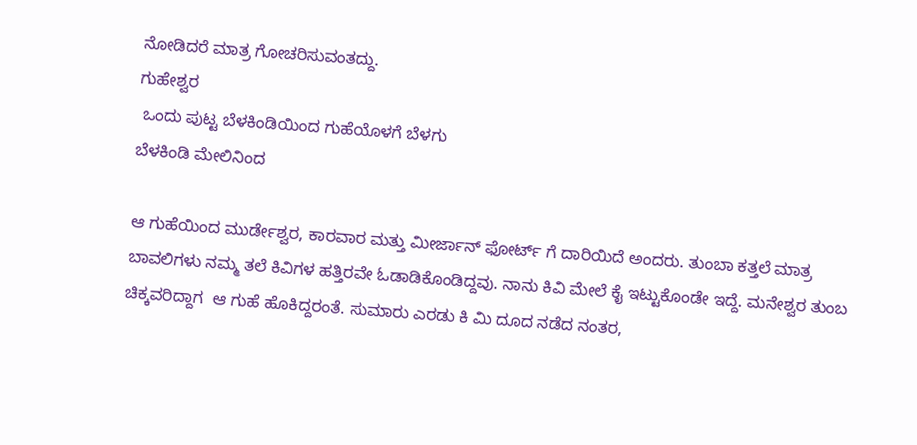ನೋಡಿದರೆ ಮಾತ್ರ ಗೋಚರಿಸುವಂತದ್ದು.
ಗುಹೇಶ್ವರ
 ಒಂದು ಪುಟ್ಟ ಬೆಳಕಿಂಡಿಯಿಂದ ಗುಹೆಯೊಳಗೆ ಬೆಳಗು
ಬೆಳಕಿಂಡಿ ಮೇಲಿನಿಂದ

ಆ ಗುಹೆಯಿಂದ ಮುರ್ಡೇಶ್ವರ, ಕಾರವಾರ ಮತ್ತು ಮೀರ್ಜಾನ್ ಫೋರ್ಟ್ ಗೆ ದಾರಿಯಿದೆ ಅಂದರು. ತುಂಬಾ ಕತ್ತಲೆ ಮಾತ್ರ ಬಾವಲಿಗಳು ನಮ್ಮ ತಲೆ ಕಿವಿಗಳ ಹತ್ತಿರವೇ ಓಡಾಡಿಕೊಂಡಿದ್ದವು. ನಾನು ಕಿವಿ ಮೇಲೆ ಕೈ ಇಟ್ಟುಕೊಂಡೇ ಇದ್ದೆ. ಮನೇಶ್ವರ ತುಂಬ ಚಿಕ್ಕವರಿದ್ದಾಗ  ಆ ಗುಹೆ ಹೊಕಿದ್ದರಂತೆ. ಸುಮಾರು ಎರಡು ಕಿ ಮಿ ದೂದ ನಡೆದ ನಂತರ,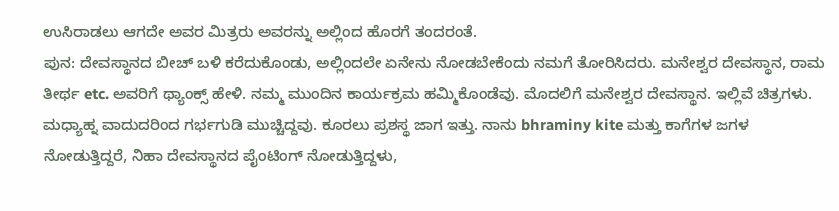ಉಸಿರಾಡಲು ಆಗದೇ ಅವರ ಮಿತ್ರರು ಅವರನ್ನು ಅಲ್ಲಿಂದ ಹೊರಗೆ ತಂದರಂತೆ.
ಪುನ: ದೇವಸ್ಥಾನದ ಬೀಚ್ ಬಳಿ ಕರೆದುಕೊಂಡು, ಅಲ್ಲಿಂದಲೇ ಏನೇನು ನೋಡಬೇಕೆಂದು ನಮಗೆ ತೋರಿಸಿದರು. ಮನೇಶ್ವರ ದೇವಸ್ಥಾನ, ರಾಮ ತೀರ್ಥ etc. ಅವರಿಗೆ ಥ್ಯಾಂಕ್ಸ್ ಹೇಳಿ. ನಮ್ಮ ಮುಂದಿನ ಕಾರ್ಯಕ್ರಮ ಹಮ್ಮಿಕೊಂಡೆವು. ಮೊದಲಿಗೆ ಮನೇಶ್ವರ ದೇವಸ್ಥಾನ. ಇಲ್ಲಿವೆ ಚಿತ್ರಗಳು. ಮಧ್ಯಾಹ್ನ ವಾದುದರಿಂದ ಗರ್ಭಗುಡಿ ಮುಚ್ಚಿದ್ದವು. ಕೂರಲು ಪ್ರಶಸ್ಥ ಜಾಗ ಇತ್ತು. ನಾನು bhraminy kite ಮತ್ತು ಕಾಗೆಗಳ ಜಗಳ ನೋಡುತ್ತಿದ್ದರೆ, ನಿಹಾ ದೇವಸ್ಥಾನದ ಪೈಂಟಿಂಗ್ ನೋಡುತ್ತಿದ್ದಳು,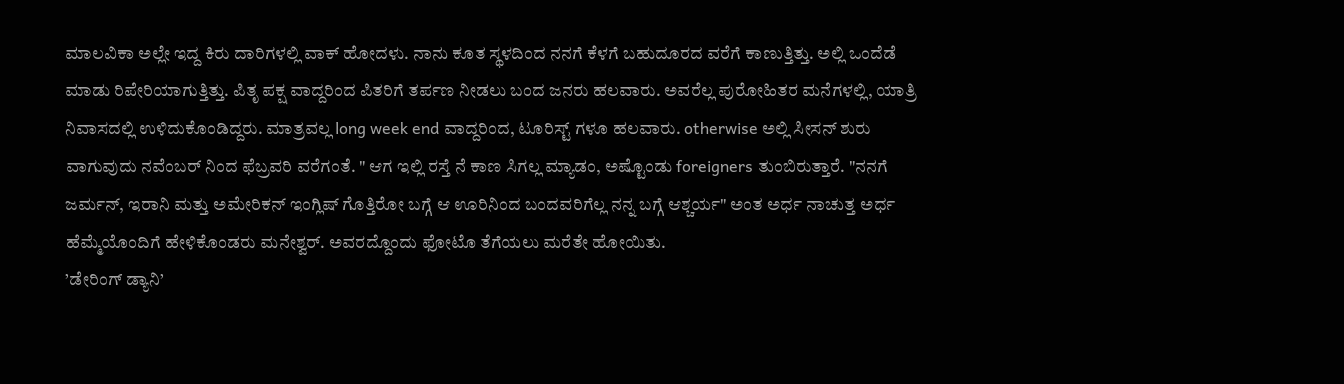ಮಾಲವಿಕಾ ಅಲ್ಲೇ ಇದ್ದ ಕಿರು ದಾರಿಗಳಲ್ಲಿ ವಾಕ್ ಹೋದಳು. ನಾನು ಕೂತ ಸ್ಥಳದಿಂದ ನನಗೆ ಕೆಳಗೆ ಬಹುದೂರದ ವರೆಗೆ ಕಾಣುತ್ತಿತ್ತು. ಅಲ್ಲಿ ಒಂದೆಡೆ ಮಾಡು ರಿಪೇರಿಯಾಗುತ್ತಿತ್ತು. ಪಿತೃ ಪಕ್ಷ ವಾದ್ದರಿಂದ ಪಿತರಿಗೆ ತರ್ಪಣ ನೀಡಲು ಬಂದ ಜನರು ಹಲವಾರು. ಅವರೆಲ್ಲ ಪುರೋಹಿತರ ಮನೆಗಳಲ್ಲಿ, ಯಾತ್ರಿ ನಿವಾಸದಲ್ಲಿ ಉಳಿದುಕೊಂಡಿದ್ದರು. ಮಾತ್ರವಲ್ಲ long week end ವಾದ್ದರಿಂದ, ಟೂರಿಸ್ಟ್ ಗಳೂ ಹಲವಾರು. otherwise ಅಲ್ಲಿ ಸೀಸನ್ ಶುರು ವಾಗುವುದು ನವೆಂಬರ್ ನಿಂದ ಫೆಬ್ರವರಿ ವರೆಗಂತೆ. " ಆಗ ಇಲ್ಲಿ ರಸ್ತೆ ನೆ ಕಾಣ ಸಿಗಲ್ಲ ಮ್ಯಾಡಂ, ಅಷ್ಟೊಂಡು foreigners ತುಂಬಿರುತ್ತಾರೆ. "ನನಗೆ ಜರ್ಮನ್, ಇರಾನಿ ಮತ್ತು ಅಮೇರಿಕನ್ ಇಂಗ್ಲಿಷ್ ಗೊತ್ತಿರೋ ಬಗ್ಗೆ ಆ ಊರಿನಿಂದ ಬಂದವರಿಗೆಲ್ಲ ನನ್ನ ಬಗ್ಗೆ ಆಶ್ಚರ್ಯ" ಅಂತ ಅರ್ಧ ನಾಚುತ್ತ ಅರ್ಧ ಹೆಮ್ಮೆಯೊಂದಿಗೆ ಹೇಳಿಕೊಂಡರು ಮನೇಶ್ವರ್. ಅವರದ್ದೊಂದು ಫೋಟೊ ತೆಗೆಯಲು ಮರೆತೇ ಹೋಯಿತು.
’ಡೇರಿಂಗ್ ಡ್ಯಾನಿ’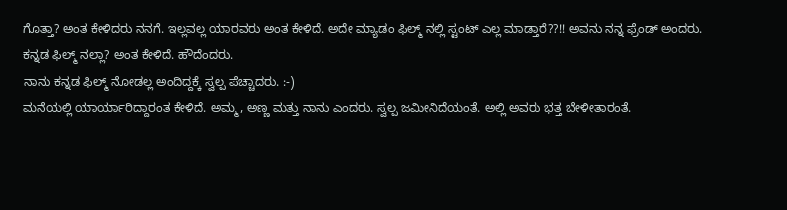ಗೊತ್ತಾ? ಅಂತ ಕೇಳಿದರು ನನಗೆ. ಇಲ್ಲವಲ್ಲ ಯಾರವರು ಅಂತ ಕೇಳಿದೆ. ಅದೇ ಮ್ಯಾಡಂ ಫಿಲ್ಮ್ ನಲ್ಲಿ ಸ್ಟಂಟ್ ಎಲ್ಲ ಮಾಡ್ತಾರೆ??!! ಅವನು ನನ್ನ ಫ್ರೆಂಡ್ ಅಂದರು.
ಕನ್ನಡ ಫಿಲ್ಮ್ ನಲ್ಲಾ? ಅಂತ ಕೇಳಿದೆ. ಹೌದೆಂದರು.
ನಾನು ಕನ್ನಡ ಫಿಲ್ಮ್ ನೋಡಲ್ಲ ಅಂದಿದ್ದಕ್ಕೆ ಸ್ವಲ್ಪ ಪೆಚ್ಚಾದರು. :-)
ಮನೆಯಲ್ಲಿ ಯಾರ್ಯಾರಿದ್ದಾರಂತ ಕೇಳಿದೆ. ಅಮ್ಮ, ಅಣ್ಣ ಮತ್ತು ನಾನು ಎಂದರು. ಸ್ವಲ್ಪ ಜಮೀನಿದೆಯಂತೆ. ಅಲ್ಲಿ ಅವರು ಭತ್ತ ಬೇಳೀತಾರಂತೆ.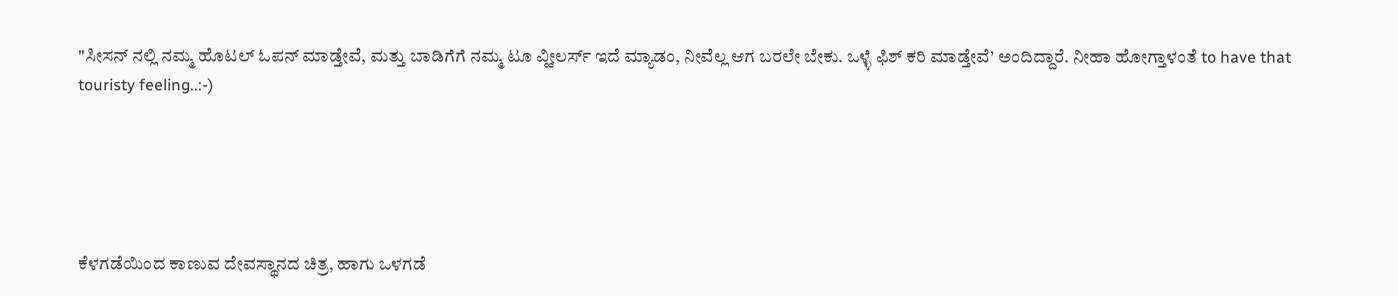"ಸೀಸನ್ ನಲ್ಲಿ ನಮ್ಮ ಹೊಟಲ್ ಓಪನ್ ಮಾಡ್ತೇವೆ, ಮತ್ತು ಬಾಡಿಗೆಗೆ ನಮ್ಮ ಟೂ ವ್ಹೀಲರ್ಸ್ ಇದೆ ಮ್ಯಾಡಂ, ನೀವೆಲ್ಲ ಆಗ ಬರಲೇ ಬೇಕು. ಒಳ್ಳೆ ಫಿಶ್ ಕರಿ ಮಾಡ್ತೇವೆ’ ಅಂದಿದ್ದಾರೆ. ನೀಹಾ ಹೋಗ್ತಾಳಂತೆ to have that touristy feeling..:-)





ಕೆಳಗಡೆಯಿಂದ ಕಾಣುವ ದೇವಸ್ಥಾನದ ಚಿತ್ರ, ಹಾಗು ಒಳಗಡೆ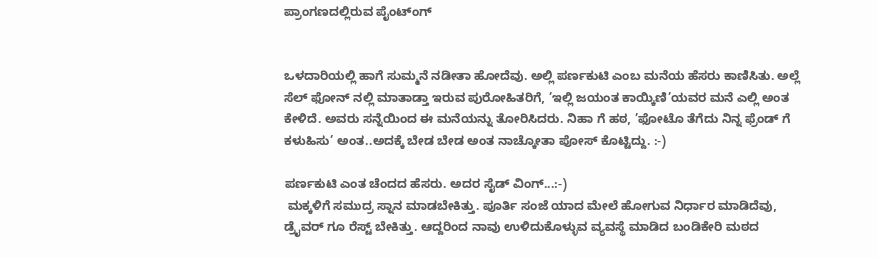ಪ್ರಾಂಗಣದಲ್ಲಿರುವ ಪೈಂಟ್ಂಗ್


ಒಳದಾರಿಯಲ್ಲಿ ಹಾಗೆ ಸುಮ್ಮನೆ ನಡೀತಾ ಹೋದೆವು. ಅಲ್ಲಿ ಪರ್ಣಕುಟಿ ಎಂಬ ಮನೆಯ ಹೆಸರು ಕಾಣಿಸಿತು. ಅಲ್ಲೆ ಸೆಲ್ ಫೋನ್ ನಲ್ಲಿ ಮಾತಾಡ್ತಾ ಇರುವ ಪುರೋಹಿತರಿಗೆ, ’ಇಲ್ಲಿ ಜಯಂತ ಕಾಯ್ಕಿಣಿ’ಯವರ ಮನೆ ಎಲ್ಲಿ ಅಂತ ಕೇಳಿದೆ. ಅವರು ಸನ್ನೆಯಿಂದ ಈ ಮನೆಯನ್ನು ತೋರಿಸಿದರು. ನಿಹಾ ಗೆ ಹಠ, ’ಫೋಟೊ ತೆಗೆದು ನಿನ್ನ ಫ್ರೆಂಡ್ ಗೆ ಕಳುಹಿಸು’ ಅಂತ..ಅದಕ್ಕೆ ಬೇಡ ಬೇಡ ಅಂತ ನಾಚ್ಕೋತಾ ಪೋಸ್ ಕೊಟ್ಟಿದ್ದು. :-)

ಪರ್ಣಕುಟಿ ಎಂತ ಚೆಂದದ ಹೆಸರು. ಅದರ ಸೈಡ್ ವಿಂಗ್...:-)
 ಮಕ್ಕಳಿಗೆ ಸಮುದ್ರ ಸ್ನಾನ ಮಾಡಬೇಕಿತ್ತು. ಪೂರ್ತಿ ಸಂಜೆ ಯಾದ ಮೇಲೆ ಹೋಗುವ ನಿರ್ಧಾರ ಮಾಡಿದೆವು, ಡ್ರೈವರ್ ಗೂ ರೆಸ್ಟ್ ಬೇಕಿತ್ತು. ಆದ್ದರಿಂದ ನಾವು ಉಳಿದುಕೊಳ್ಳುವ ವ್ಯವಸ್ಥೆ ಮಾಡಿದ ಬಂಡಿಕೇರಿ ಮಠದ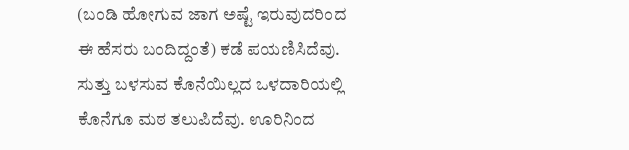(ಬಂಡಿ ಹೋಗುವ ಜಾಗ ಅಷ್ಟೆ ಇರುವುದರಿಂದ ಈ ಹೆಸರು ಬಂದಿದ್ದಂತೆ) ಕಡೆ ಪಯಣಿಸಿದೆವು. ಸುತ್ತು ಬಳಸುವ ಕೊನೆಯಿಲ್ಲದ ಒಳದಾರಿಯಲ್ಲಿ ಕೊನೆಗೂ ಮಠ ತಲುಪಿದೆವು. ಊರಿನಿಂದ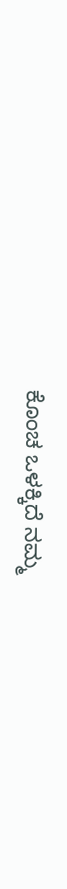ಕೊಂಚ ಒಳಕ್ಕಿದೆ ನಮ್ಮ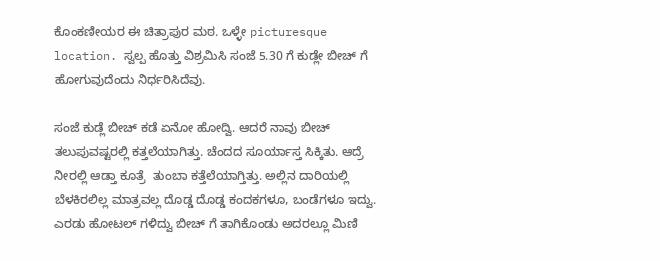ಕೊಂಕಣೀಯರ ಈ ಚಿತ್ರಾಪುರ ಮಠ. ಒಳ್ಳೇ picturesque location. ಸ್ವಲ್ಪ ಹೊತ್ತು ವಿಶ್ರಮಿಸಿ ಸಂಜೆ 5.30 ಗೆ ಕುಡ್ಲೇ ಬೀಚ್ ಗೆ ಹೋಗುವುದೆಂದು ನಿರ್ಧರಿಸಿದೆವು.

ಸಂಜೆ ಕುಡ್ಲೆ ಬೀಚ್ ಕಡೆ ಏನೋ ಹೋದ್ವಿ. ಆದರೆ ನಾವು ಬೀಚ್ ತಲುಪುವಷ್ಟರಲ್ಲಿ ಕತ್ತಲೆಯಾಗಿತ್ತು. ಚೆಂದದ ಸೂರ್ಯಾಸ್ತ ಸಿಕ್ಕಿತು. ಆದ್ರೆ ನೀರಲ್ಲಿ ಆಡ್ತಾ ಕೂತ್ರೆ  ತುಂಬಾ ಕತ್ತೆಲೆಯಾಗ್ತಿತ್ತು. ಅಲ್ಲಿನ ದಾರಿಯಲ್ಲಿ ಬೆಳಕಿರಲಿಲ್ಲ ಮಾತ್ರವಲ್ಲ ದೊಡ್ಡ ದೊಡ್ಡ ಕಂದಕಗಳೂ, ಬಂಡೆಗಳೂ ಇದ್ವು. ಎರಡು ಹೋಟಲ್ ಗಳಿದ್ವು ಬೀಚ್ ಗೆ ತಾಗಿಕೊಂಡು ಅದರಲ್ಲೂ ಮಿಣಿ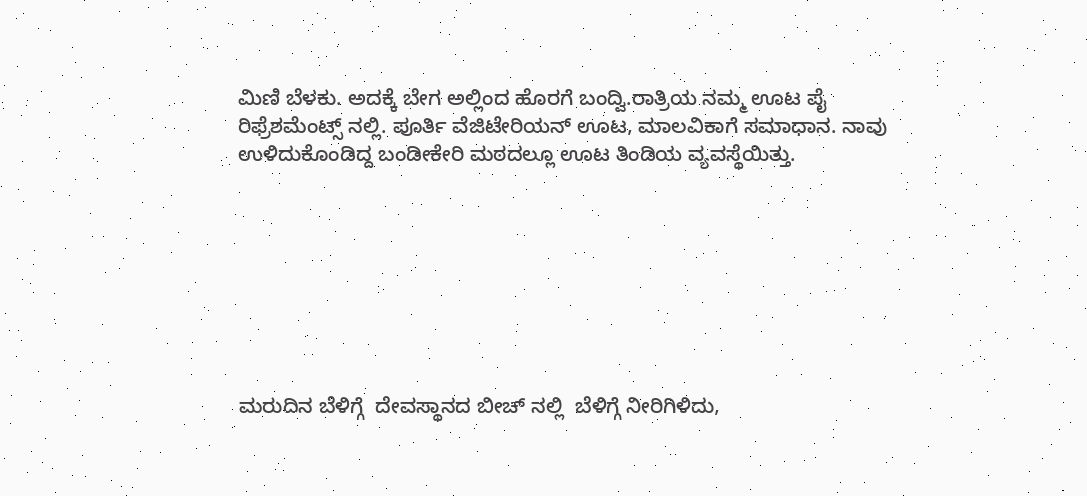ಮಿಣಿ ಬೆಳಕು. ಅದಕ್ಕೆ ಬೇಗ ಅಲ್ಲಿಂದ ಹೊರಗೆ ಬಂದ್ವಿ.ರಾತ್ರಿಯ ನಮ್ಮ ಊಟ ಪೈ ರಿಫ್ರೆಶಮೆಂಟ್ಸ್ ನಲ್ಲಿ. ಪೂರ್ತಿ ವೆಜಿಟೇರಿಯನ್ ಊಟ, ಮಾಲವಿಕಾಗೆ ಸಮಾಧಾನ. ನಾವು ಉಳಿದುಕೊಂಡಿದ್ದ ಬಂಡೀಕೇರಿ ಮಠದಲ್ಲೂ ಊಟ ತಿಂಡಿಯ ವ್ಯವಸ್ಥೆಯಿತ್ತು.








ಮರುದಿನ ಬೆಳಿಗ್ಗೆ  ದೇವಸ್ಥಾನದ ಬೀಚ್ ನಲ್ಲಿ  ಬೆಳಿಗ್ಗೆ ನೀರಿಗಿಳಿದು,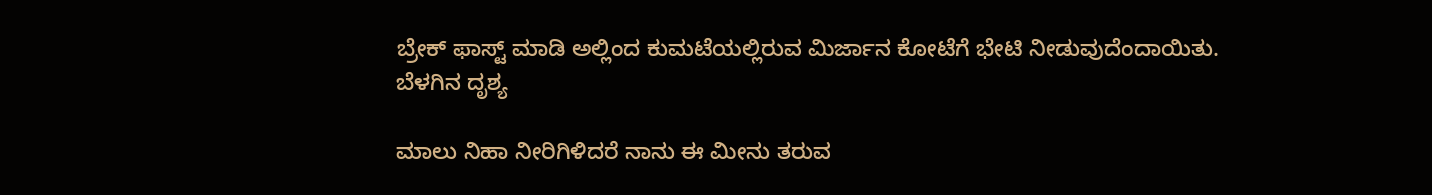ಬ್ರೇಕ್ ಫಾಸ್ಟ್ ಮಾಡಿ ಅಲ್ಲಿಂದ ಕುಮಟೆಯಲ್ಲಿರುವ ಮಿರ್ಜಾನ ಕೋಟೆಗೆ ಭೇಟಿ ನೀಡುವುದೆಂದಾಯಿತು.
ಬೆಳಗಿನ ದೃಶ್ಯ

ಮಾಲು ನಿಹಾ ನೀರಿಗಿಳಿದರೆ ನಾನು ಈ ಮೀನು ತರುವ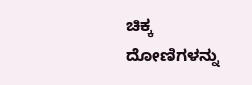ಚಿಕ್ಕ ದೋಣಿಗಳನ್ನು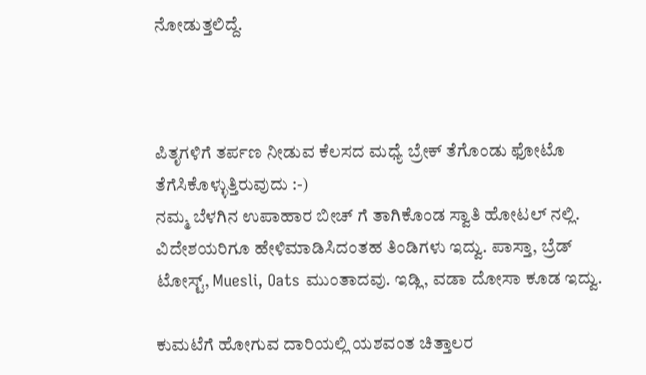ನೋಡುತ್ತಲಿದ್ದೆ.



ಪಿತೃಗಳಿಗೆ ತರ್ಪಣ ನೀಡುವ ಕೆಲಸದ ಮಧ್ಯೆ ಬ್ರೇಕ್ ತೆಗೊಂಡು ಫೋಟೊ ತೆಗೆಸಿಕೊಳ್ಳುತ್ತಿರುವುದು :-)
ನಮ್ಮ ಬೆಳಗಿನ ಉಪಾಹಾರ ಬೀಚ್ ಗೆ ತಾಗಿಕೊಂಡ ಸ್ವಾತಿ ಹೋಟಲ್ ನಲ್ಲಿ. ವಿದೇಶಯರಿಗೂ ಹೇಳಿಮಾಡಿಸಿದಂತಹ ತಿಂಡಿಗಳು ಇದ್ವು. ಪಾಸ್ತಾ, ಬ್ರೆಡ್ ಟೋಸ್ಟ್, Muesli, Oats ಮುಂತಾದವು. ಇಡ್ಲಿ, ವಡಾ ದೋಸಾ ಕೂಡ ಇದ್ವು.

ಕುಮಟೆಗೆ ಹೋಗುವ ದಾರಿಯಲ್ಲಿ ಯಶವಂತ ಚಿತ್ತಾಲರ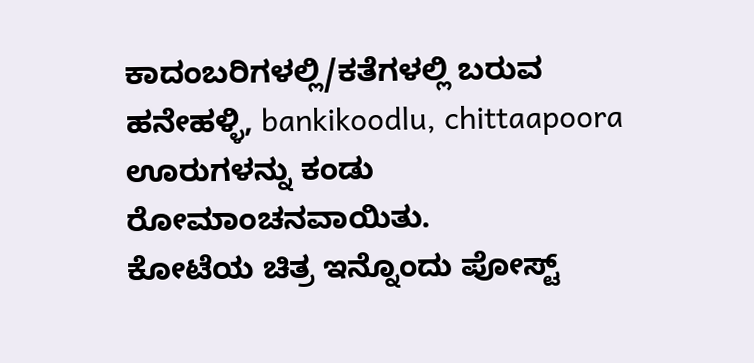ಕಾದಂಬರಿಗಳಲ್ಲಿ/ಕತೆಗಳಲ್ಲಿ ಬರುವ ಹನೇಹಳ್ಳಿ, bankikoodlu, chittaapoora  ಊರುಗಳನ್ನು ಕಂಡು ರೋಮಾಂಚನವಾಯಿತು.
ಕೋಟೆಯ ಚಿತ್ರ ಇನ್ನೊಂದು ಪೋಸ್ಟ್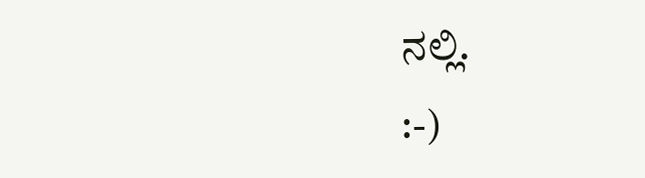ನಲ್ಲಿ.
:-)